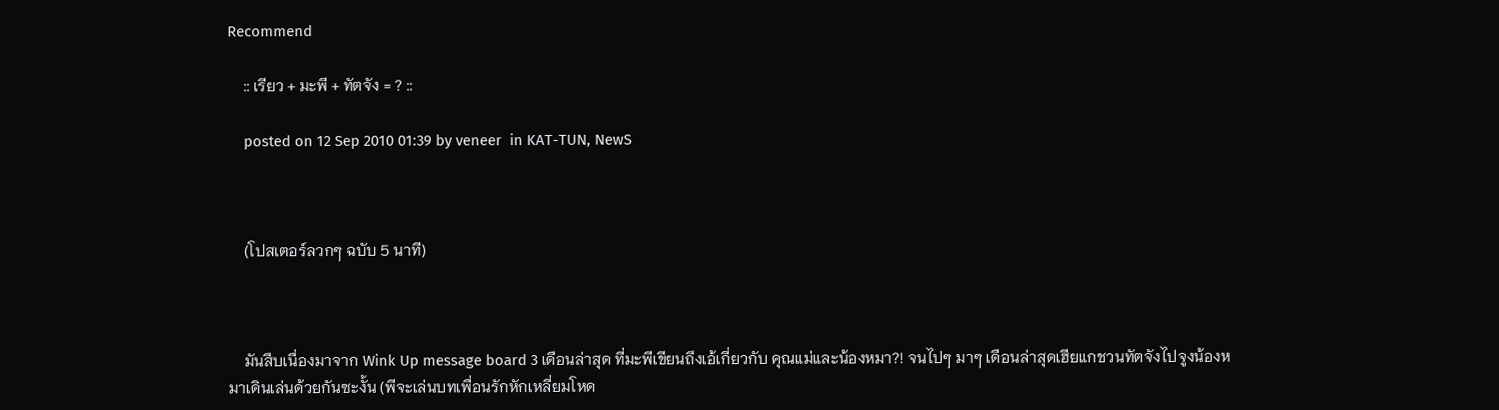Recommend

    :: เรียว + มะพี + ทัตจัง = ? ::

    posted on 12 Sep 2010 01:39 by veneer  in KAT-TUN, NewS



    (โปสเตอร์ลวกๆ ฉบับ 5 นาที)



    มันสืบเนื่องมาจาก Wink Up message board 3 เดือนล่าสุด ที่มะพีเขียนถึงเอ้เกี่ยวกับ คุณแม่และน้องหมา?! จนไปๆ มาๆ เดือนล่าสุดเฮียแกชวนทัตจังไปจูงน้องหมาเดินเล่นด้วยกันซะงั้น (พีจะเล่นบทเพื่อนรักหักเหลี่ยมโหด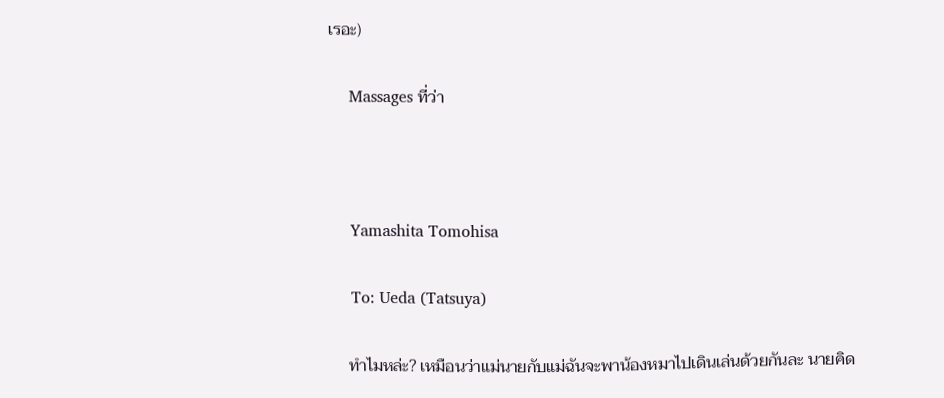เรอะ)

    Massages ที่ว่า



    Yamashita Tomohisa

    To: Ueda (Tatsuya)

    ทำไมหล่ะ? เหมือนว่าแม่นายกับแม่ฉันจะพาน้องหมาไปเดินเล่นด้วยกันละ นายคิด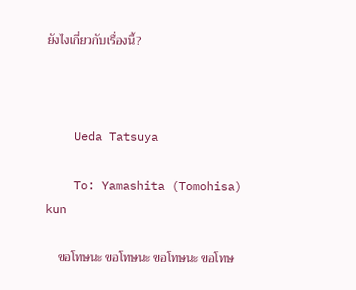ยังไงเกี่ยวกับเรื่องนี้?



    Ueda Tatsuya

    To: Yamashita (Tomohisa) kun

    ขอโทษนะ ขอโทษนะ ขอโทษนะ ขอโทษ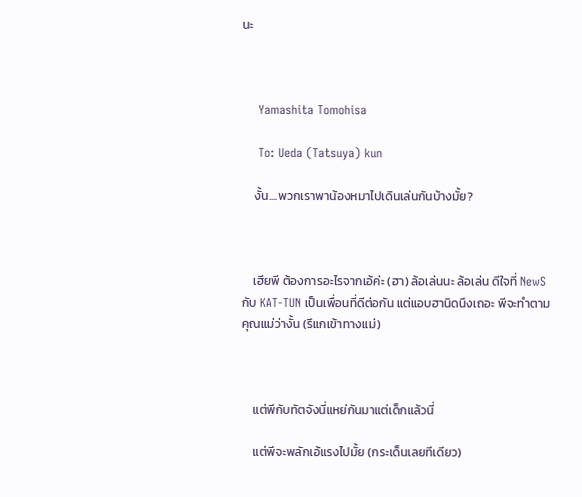นะ



    Yamashita Tomohisa

    To: Ueda (Tatsuya) kun

    งั้น....พวกเราพาน้องหมาไปเดินเล่นกันบ้างมั้ย?



    เฮียพี ต้องการอะไรจากเอ้ค่ะ (ฮา) ล้อเล่นนะ ล้อเล่น ดีใจที่ NewS กับ KAT-TUN เป็นเพื่อนที่ดีต่อกัน แต่แอบฮานิดนึงเถอะ พีจะทำตามคุณแม่ว่างั้น (รึแกเข้าทางแม่)



    แต่พีกับทัตจังนี่แหย่กันมาแต่เด็กแล้วนี่

    แต่พีจะพลักเอ้แรงไปมั้ย (กระเด็นเลยทีเดียว)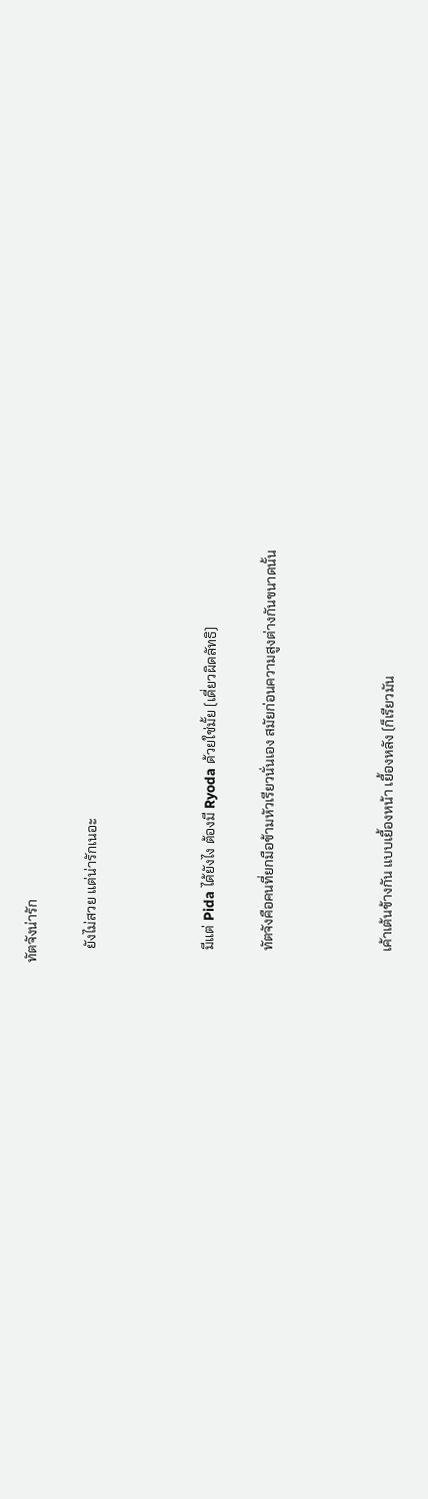ทัตจังน่ารัก

    ยังไม่สวย แต่น่ารักเนอะ



    มีแต่ Pida ได้ยังไง ต้องมี Ryoda ด้วยใช่มั้ย (เดี่ยวผิดลัทธิ)

    ทัตจังคือคนที่ยกมือข้ามหัวเรียวนั่นเอง สมัยก่อนความสูงต่างกันขนาดนั้น



    เค้าเต้นข้างกัน แบบเยื้องหน้า เยื้องหลัง (ก็เรียวมัน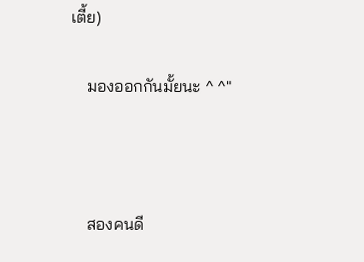เตี้ย)

    มองออกกันมั้ยนะ ^ ^"



    สองคนดี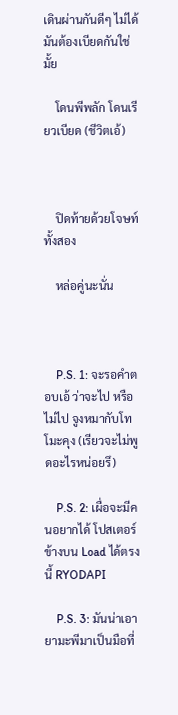เดินผ่านกันดีๆ ไม่ได้ มันต้องเบียดกันใช่มั้ย

    โดนพีพลัก โดนเรียวเบียด (ชีวิตเอ้)



    ปิดท้ายด้วยโจษท์ทั้งสอง

    หล่อคู่นะนั่น



    P.S. 1: จะรอคำตอบเอ้ ว่าจะไป หรือไม่ไป จูงหมากับโทโมะคุง (เรียวจะไม่พูดอะไรหน่อยรึ)

    P.S. 2: เผื่อจะมีคนอยากได้ โปสเตอร์ข้างบน Load ได้ตรงนี้ RYODAPI

    P.S. 3: มันน่าเอายามะพีมาเป็นมือที่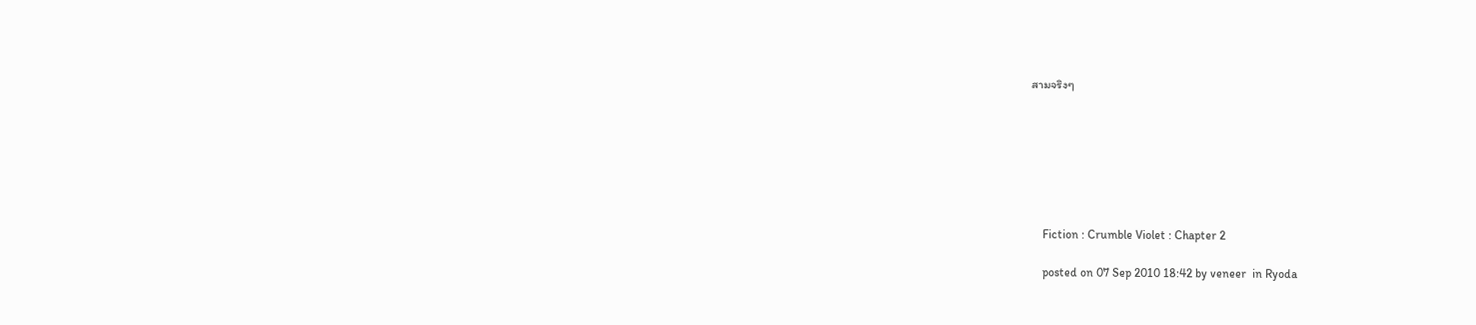สามจริงๆ







    Fiction : Crumble Violet : Chapter 2

    posted on 07 Sep 2010 18:42 by veneer  in Ryoda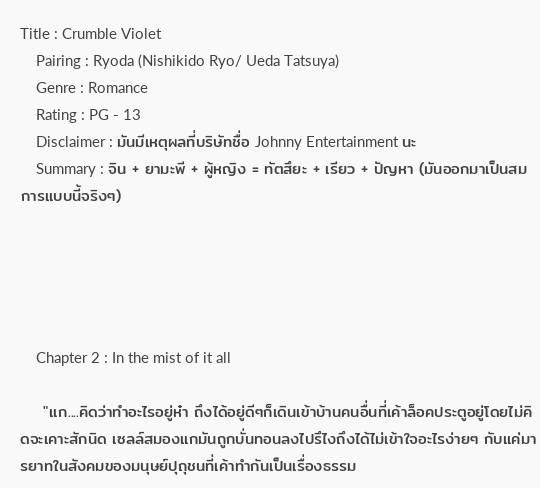Title : Crumble Violet
    Pairing : Ryoda (Nishikido Ryo/ Ueda Tatsuya)
    Genre : Romance
    Rating : PG - 13
    Disclaimer : มันมีเหตุผลที่บริษัทชื่อ Johnny Entertainment นะ
    Summary : จิน + ยามะพี + ผู้หญิง = ทัตสึยะ + เรียว + ปัญหา (มันออกมาเป็นสมการแบบนี้จริงๆ)





    Chapter 2 : In the mist of it all

    "แก....คิดว่าทำอะไรอยู่ห๋า ถึงได้อยู่ดีๆก็เดินเข้าบ้านคนอื่นที่เค้าล็อคประตูอยู่โดยไม่คิดจะเคาะสักนิด เซลล์สมองแกมันถูกบั่นทอนลงไปรึไงถึงได้ไม่เข้าใจอะไรง่ายๆ กับแค่มารยาทในสังคมของมนุษย์ปุถุชนที่เค้าทำกันเป็นเรื่องธรรม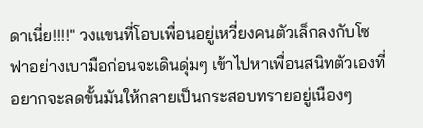ดาเนี่ย!!!!" วงแขนที่โอบเพื่อนอยู่เหวี่ยงคนตัวเล็กลงกับโซฟาอย่างเบามือก่อนจะเดินดุ่มๆ เข้าไปหาเพื่อนสนิทตัวเองที่อยากจะลดขั้นมันให้กลายเป็นกระสอบทรายอยู่เนืองๆ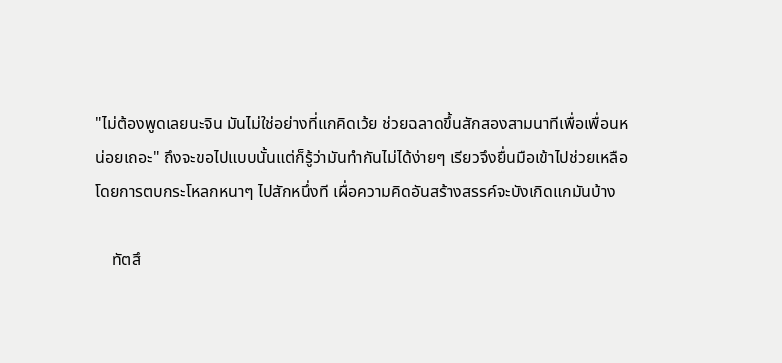"ไม่ต้องพูดเลยนะจิน มันไม่ใช่อย่างที่แกคิดเว้ย ช่วยฉลาดขึ้นสักสองสามนาทีเพื่อเพื่อนหน่อยเถอะ" ถึงจะขอไปแบบนั้นแต่ก็รู้ว่ามันทำกันไม่ได้ง่ายๆ เรียวจึงยื่นมือเข้าไปช่วยเหลือโดยการตบกระโหลกหนาๆ ไปสักหนึ่งที เผื่อความคิดอันสร้างสรรค์จะบังเกิดแกมันบ้าง

    ทัตสึ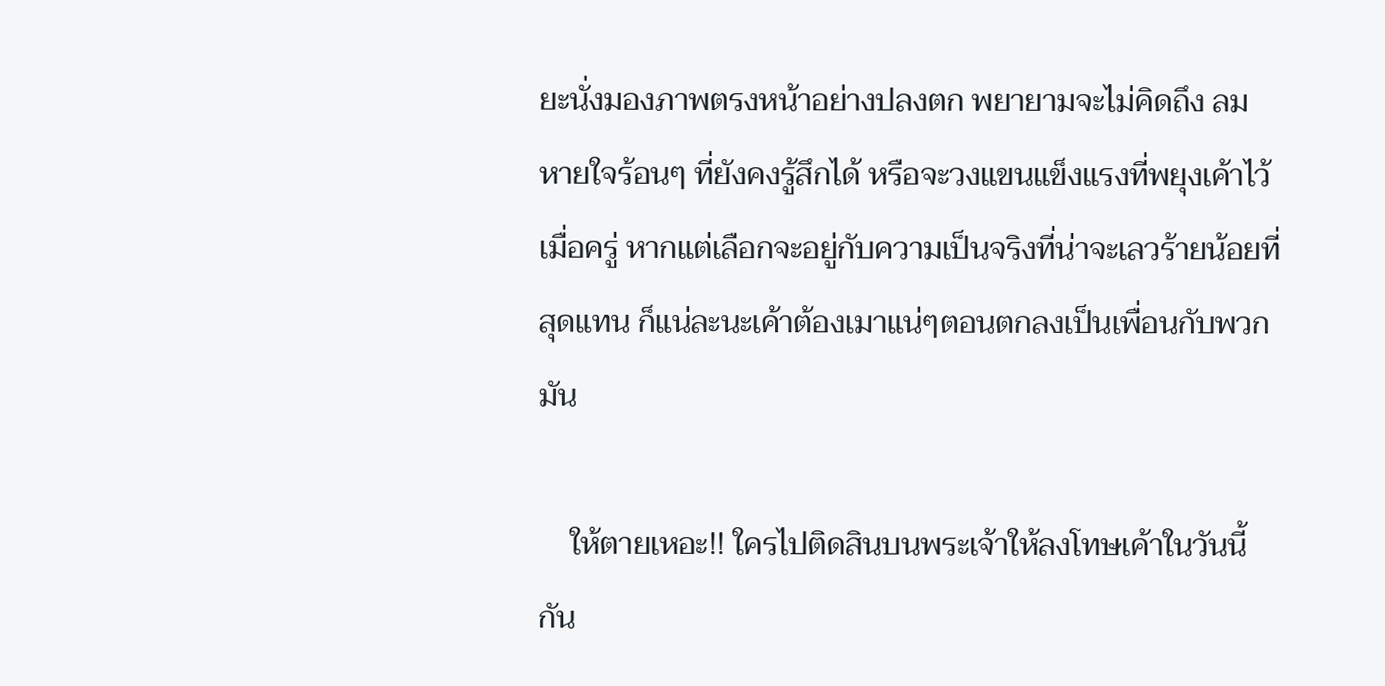ยะนั่งมองภาพตรงหน้าอย่างปลงตก พยายามจะไม่คิดถึง ลมหายใจร้อนๆ ที่ยังคงรู้สึกได้ หรือจะวงแขนแข็งแรงที่พยุงเค้าไว้เมื่อครู่ หากแต่เลือกจะอยู่กับความเป็นจริงที่น่าจะเลวร้ายน้อยที่สุดแทน ก็แน่ละนะเค้าต้องเมาแน่ๆตอนตกลงเป็นเพื่อนกับพวกมัน

    ให้ตายเหอะ!! ใครไปติดสินบนพระเจ้าให้ลงโทษเค้าในวันนี้กัน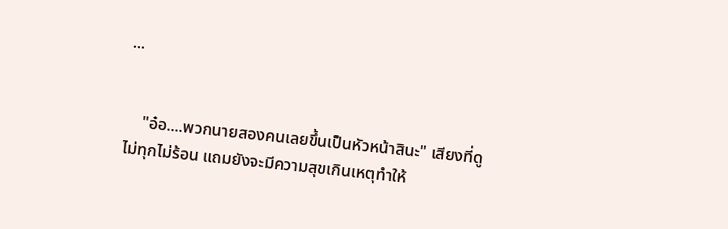...


    "อ๋อ....พวกนายสองคนเลยขึ้นเป็นหัวหน้าสินะ" เสียงที่ดูไม่ทุกไม่ร้อน แถมยังจะมีความสุขเกินเหตุทำให้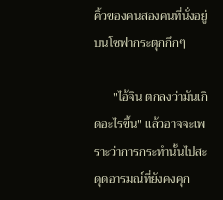คิ้วของคนสองคนที่นั่งอยู่บนโซฟากระตุกกึกๆ

      "ไอ้จิน ตกลงว่ามันเกิดอะไรขึ้น" แล้วอาจจะเพราะว่าการกระทำนั้นไปสะดุดอารมณ์ที่ยังคงคุก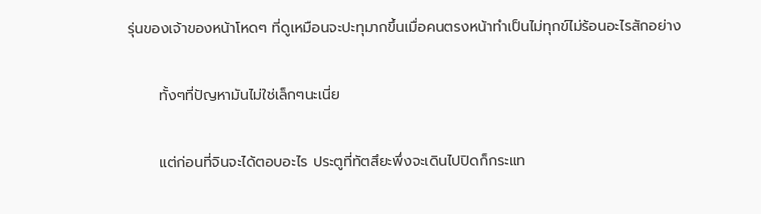รุ่นของเจ้าของหน้าโหดๆ ที่ดูเหมือนจะปะทุมากขึ้นเมื่อคนตรงหน้าทำเป็นไม่ทุกข์ไม่ร้อนอะไรสักอย่าง

      ทั้งๆที่ปัญหามันไม่ใช่เล็กๆนะเนี่ย

      แต่ก่อนที่จินจะได้ตอบอะไร ประตูที่ทัตสึยะพึ่งจะเดินไปปิดก็กระแท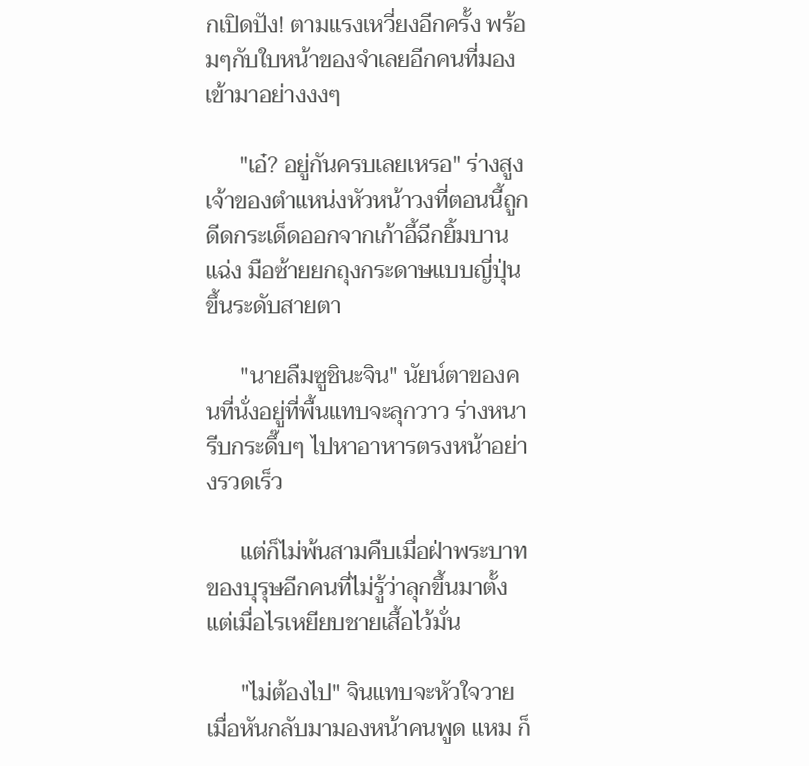กเปิดปัง! ตามแรงเหวี่ยงอีกครั้ง พร้อมๆกับใบหน้าของจำเลยอีกคนที่มองเข้ามาอย่างงงๆ

      "เอ๋? อยู่กันครบเลยเหรอ" ร่างสูงเจ้าของตำแหน่งหัวหน้าวงที่ตอนนี้ถูกดีดกระเด็ดออกจากเก้าอี้ฉีกยิ้มบานแฉ่ง มือซ้ายยกถุงกระดาษแบบญี่ปุ่นขึ้นระดับสายตา

      "นายลืมซูชินะจิน" นัยน์ตาของคนที่นั่งอยู่ที่พื้นแทบจะลุกวาว ร่างหนารีบกระดึ๊บๆ ไปหาอาหารตรงหน้าอย่างรวดเร็ว

      แต่ก็ไม่พ้นสามคืบเมื่อฝ่าพระบาทของบุรุษอีกคนที่ไม่รู้ว่าลุกขึ้นมาตั้งแต่เมื่อไรเหยียบชายเสื้อไว้มั่น

      "ไม่ต้องไป" จินแทบจะหัวใจวายเมื่อหันกลับมามองหน้าคนพูด แหม ก็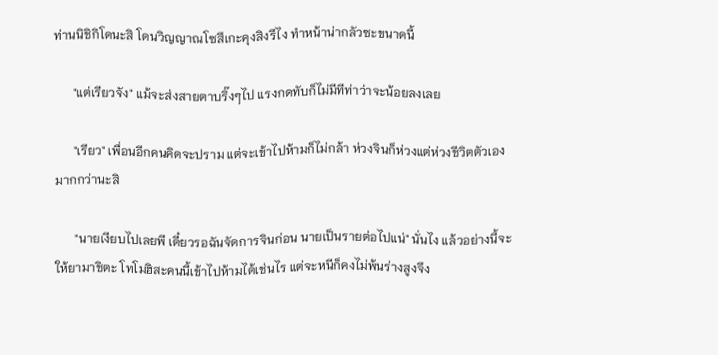ท่านนิชิกิโดนะสิ โดนวิญญาณโซสึเกะคุงสิงรึไง ทำหน้าน่ากลัวซะขนาดนี้

      "แต่เรียวจัง" แม้จะส่งสายตาบริ๊งๆไป แรงกดทับก็ไม่มีทีท่าว่าจะน้อยลงเลย

      "เรียว" เพื่อนอีกคนคิดจะปราม แต่จะเข้าไปห้ามก็ไม่กล้า ห่วงจินก็ห่วงแต่ห่วงชีวิตตัวเองมากกว่านะสิ

      "นายเงียบไปเลยพี เดี๋ยวรอฉันจัดการจินก่อน นายเป็นรายต่อไปแน่" นั่นไง แล้วอย่างนี้จะให้ยามาชิตะ โทโมฮิสะคนนี้เข้าไปห้ามได้เช่นไร แต่จะหนีก็คงไม่พ้นร่างสูงจึง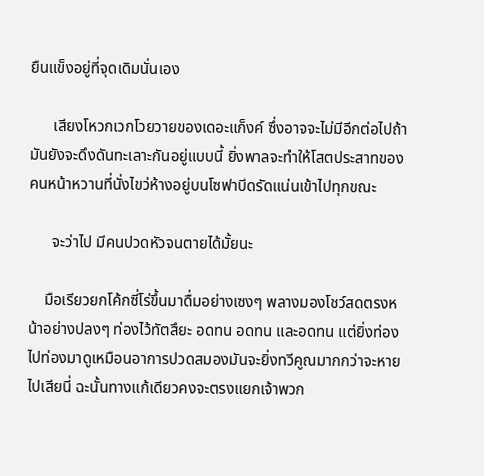ยืนแข็งอยู่ที่จุดเดิมนั่นเอง

      เสียงโหวกเวกโวยวายของเดอะแก็งค์ ซึ่งอาจจะไม่มีอีกต่อไปถ้ามันยังจะดึงดันทะเลาะกันอยู่แบบนี้ ยิ่งพาลจะทำให้โสตประสาทของคนหน้าหวานที่นั่งไขว่ห้างอยู่บนโซฟาบีดรัดแน่นเข้าไปทุกขณะ

      จะว่าไป มีคนปวดหัวจนตายได้มั้ยนะ

    มือเรียวยกโค้กซี่โร่ขึ้นมาดื่มอย่างเซงๆ พลางมองโชว์สดตรงหน้าอย่างปลงๆ ท่องไว้ทัตสึยะ อดทน อดทน และอดทน แต่ยิ่งท่องไปท่องมาดูเหมือนอาการปวดสมองมันจะยิ่งทวีคูณมากกว่าจะหายไปเสียนี่ ฉะนั้นทางแก้เดียวคงจะตรงแยกเจ้าพวก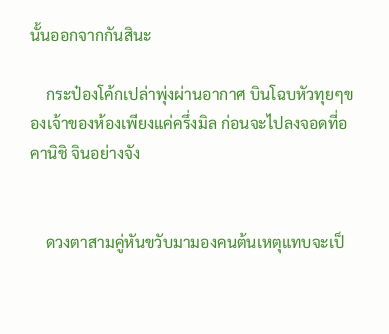นั้นออกจากกันสินะ

    กระป๋องโค้กเปล่าพุ่งผ่านอากาศ บินโฉบหัวทุยๆของเจ้าของห้องเพียงแค่ครึ่งมิล ก่อนจะไปลงจอดที่อคานิชิ จินอย่างจัง


    ดวงตาสามคู่หันขวับมามองคนต้นเหตุแทบจะเป็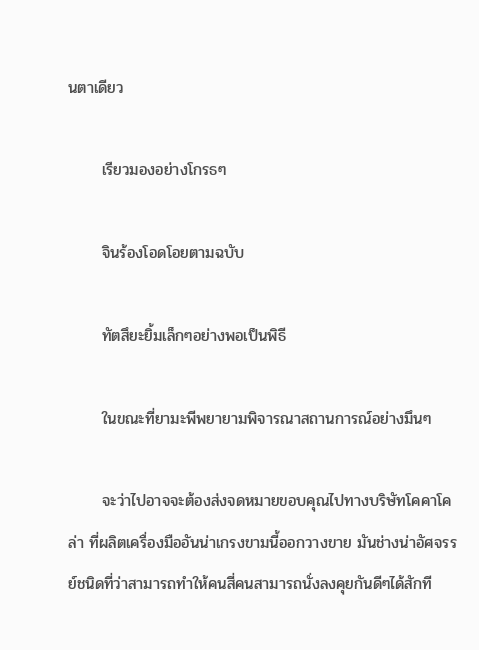นตาเดียว

      เรียวมองอย่างโกรธๆ

      จินร้องโอดโอยตามฉบับ

      ทัตสึยะยิ้มเล็กๆอย่างพอเป็นพิธี

      ในขณะที่ยามะพีพยายามพิจารณาสถานการณ์อย่างมึนๆ

      จะว่าไปอาจจะต้องส่งจดหมายขอบคุณไปทางบริษัทโคคาโคล่า ที่ผลิตเครื่องมืออันน่าเกรงขามนี้ออกวางขาย มันช่างน่าอัศจรรย์ชนิดที่ว่าสามารถทำให้คนสี่คนสามารถนั่งลงคุยกันดีๆได้สักที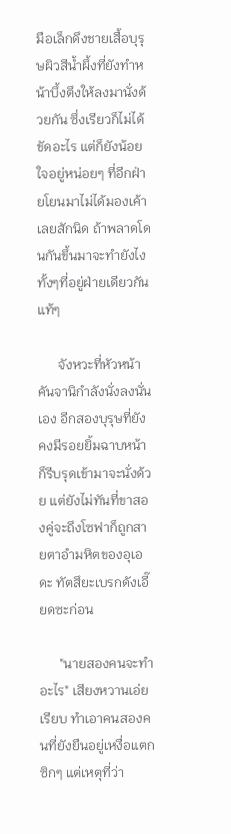มือเล็กดึงชายเสื้อบุรุษผิวสีน้ำผึ้งที่ยังทำหน้าบึ้งตึงให้ลงมานั่งด้วยกัน ซึ่งเรียวก็ไม่ได้ขัดอะไร แต่ก็ยังน้อยใจอยู่หน่อยๆ ที่อีกฝ่ายโยนมาไม่ได้มองเค้าเลยสักนิด ถ้าพลาดโดนกันขึ้นมาจะทำยังไง ทั้งๆที่อยู่ฝ่ายเดียวกันแท้ๆ

      จังหวะที่หัวหน้าคันจานิกำลังนั่งลงนั่นเอง อีกสองบุรุษที่ยังคงมีรอยยิ้มฉาบหน้า ก็รีบรุดเข้ามาจะนั่งด้วย แต่ยังไม่ทันที่ขาสองคู่จะถึงโซฟาก็ถูกสายตาอำมหิตของอุเอดะ ทัตสึยะเบรกดังเอี๊ยดซะก่อน

      "นายสองคนจะทำอะไร" เสียงหวานเอ่ยเรียบ ทำเอาคนสองคนที่ยังยืนอยู่เหงื่อแตกซิกๆ แต่เหตุที่ว่า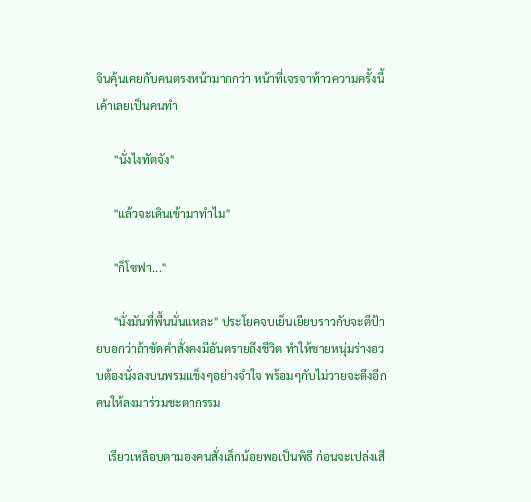จินคุ้นเคยกับคนตรงหน้ามากกว่า หน้าที่เจรจาท้าวความครั้งนี้เค้าเลยเป็นคนทำ

      "นั่งไงทัตจัง"

      "แล้วจะเดินเข้ามาทำไม"

      "ก็โซฟา..."

      "นั่งมันที่พื้นนั่นแหละ" ประโยคจบเย็นเยียบราวกับจะตีป้ายบอกว่าถ้าขัดคำสั่งคงมีอันตรายถึงชีวิต ทำให้ชายหนุ่มร่างอวบต้องนั่งลงบนพรมแข็งๆอย่างจำใจ พร้อมๆกับไม่วายจะดึงอีกคนให้ลงมาร่วมชะตากรรม

    เรียวเหลือบตามองคนสั่งเล็กน้อยพอเป็นพิธี ก่อนจะเปล่งเสี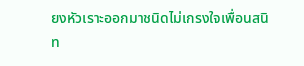ยงหัวเราะออกมาชนิดไม่เกรงใจเพื่อนสนิท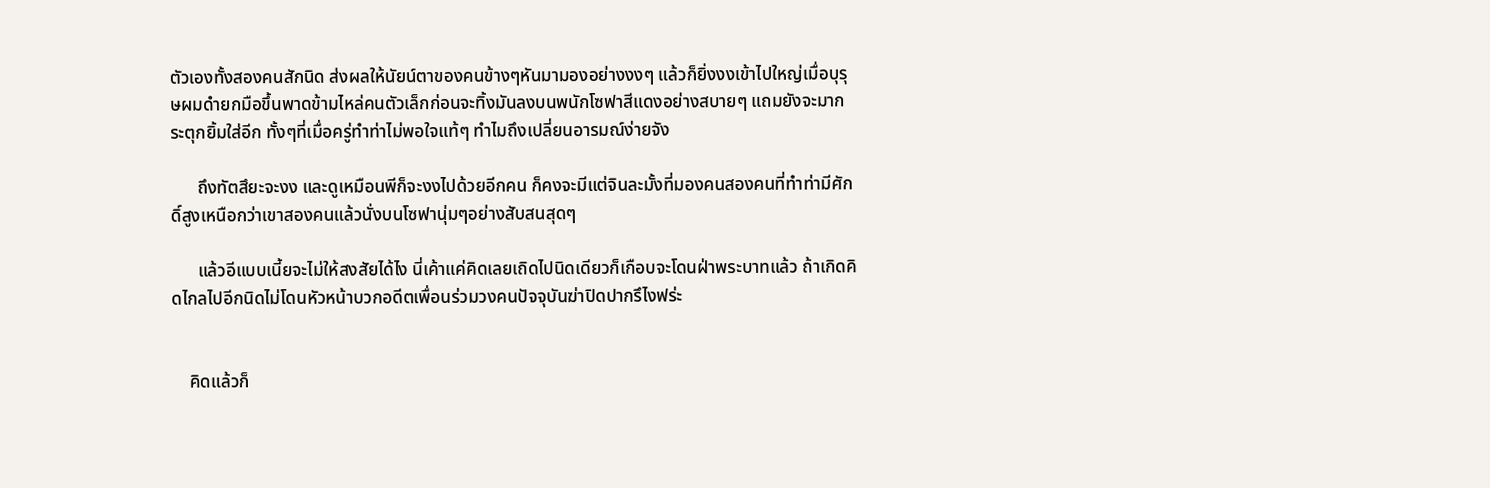ตัวเองทั้งสองคนสักนิด ส่งผลให้นัยน์ตาของคนข้างๆหันมามองอย่างงงๆ แล้วก็ยิ่งงงเข้าไปใหญ่เมื่อบุรุษผมดำยกมือขึ้นพาดข้ามไหล่คนตัวเล็กก่อนจะทิ้งมันลงบนพนักโซฟาสีแดงอย่างสบายๆ แถมยังจะมากระตุกยิ้มใส่อีก ทั้งๆที่เมื่อครู่ทำท่าไม่พอใจแท้ๆ ทำไมถึงเปลี่ยนอารมณ์ง่ายจัง

      ถึงทัตสึยะจะงง และดูเหมือนพีก็จะงงไปด้วยอีกคน ก็คงจะมีแต่จินละมั้งที่มองคนสองคนที่ทำท่ามีศักดิ์สูงเหนือกว่าเขาสองคนแล้วนั่งบนโซฟานุ่มๆอย่างสับสนสุดๆ

      แล้วอีแบบเนี้ยจะไม่ให้สงสัยได้ไง นี่เค้าแค่คิดเลยเถิดไปนิดเดียวก็เกือบจะโดนฝ่าพระบาทแล้ว ถ้าเกิดคิดไกลไปอีกนิดไม่โดนหัวหน้าบวกอดีตเพื่อนร่วมวงคนปัจจุบันฆ่าปิดปากรึไงฟร่ะ


    คิดแล้วก็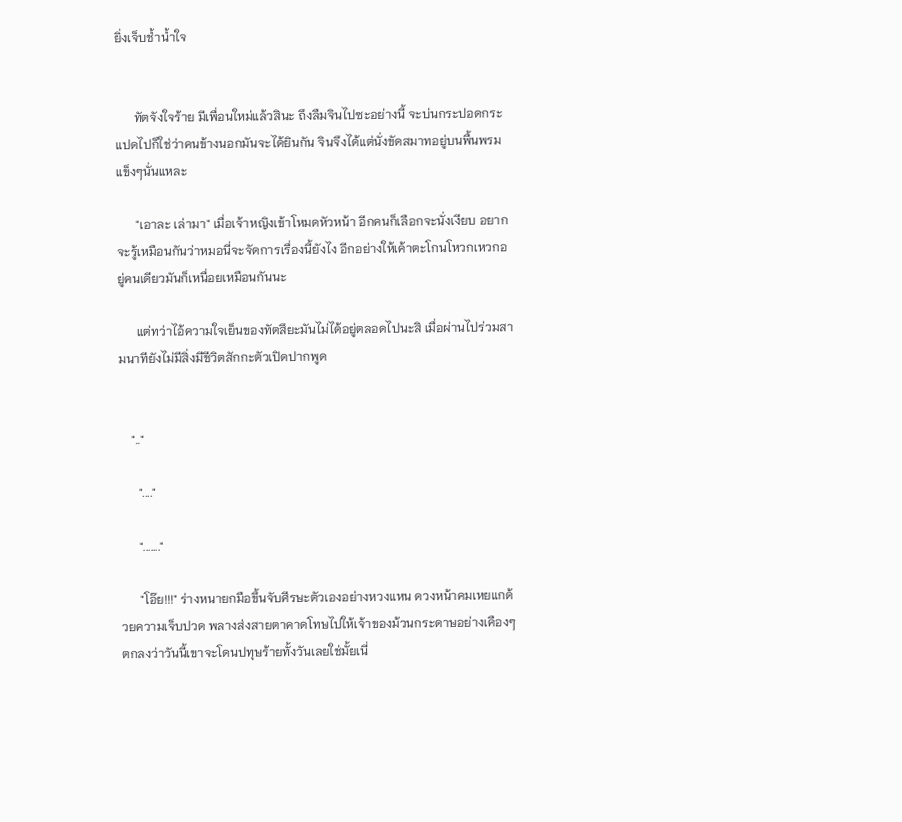ยิ่งเจ็บช้ำน้ำใจ


      ทัตจังใจร้าย มีเพื่อนใหม่แล้วสินะ ถึงลืมจินไปซะอย่างนี้ จะบ่นกระปอดกระแปดไปก็ใช่ว่าคนข้างนอกมันจะได้ยินกัน จินจึงได้แต่นั่งขัดสมาทอยู่บนพื้นพรมแข็งๆนั่นแหละ

      "เอาละ เล่ามา" เมื่อเจ้าหญิงเข้าโหมดหัวหน้า อีกคนก็เลือกจะนั่งเงียบ อยากจะรู้เหมือนกันว่าหมอนี่จะจัดการเรื่องนี้ยังไง อีกอย่างให้เค้าตะโกนโหวกเหวกอยู่คนเดียวมันก็เหนื่อยเหมือนกันนะ

      แต่ทว่าไอ้ความใจเย็นของทัตสึยะมันไม่ได้อยู่ตลอดไปนะสิ เมื่อผ่านไปร่วมสามนาทียังไม่มีสิ่งมีชีวิตสักกะตัวเปิดปากพูด


    ".."

      "...."

      "......."

      "โอ๊ย!!!" ร่างหนายกมือขึ้นจับศีรษะตัวเองอย่างหวงแหน ดวงหน้าคมเหยแกด้วยความเจ็บปวด พลางส่งสายตาคาดโทษไปให้เจ้าของม้วนกระดาษอย่างเคืองๆ ตกลงว่าวันนี้เขาจะโดนปทุษร้ายทั้งวันเลยใช่มั้ยเนี่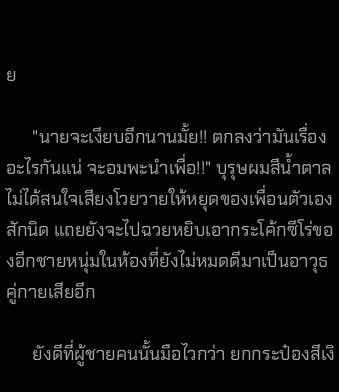ย

      "นายจะเงียบอีกนานมั้ย!! ตกลงว่ามันเรื่องอะไรกันแน่ จะอมพะนำเพื่อ!!" บุรุษผมสีน้ำตาลไม่ได้สนใจเสียงโวยวายให้หยุดของเพื่อนตัวเองสักนิด แถยยังจะไปฉวยหยิบเอากระโค้กซีโร่ของอีกชายหนุ่มในห้องที่ยังไม่หมดดีมาเป็นอาวุธคู่กายเสียอีก

      ยังดีที่ผู้ชายคนนั้นมือไวกว่า ยกกระป๋องสีเงิ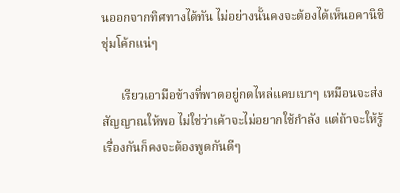นออกจากทิศทางได้ทัน ไม่อย่างนั้นคงจะต้องได้เห็นอคานิชิชุ่มโค้กแน่ๆ

      เรียวเอามือข้างที่พาดอยู่กดไหล่แคบเบาๆ เหมือนจะส่งสัญญาณให้พอ ไม่ใช่ว่าเค้าจะไม่อยากใช้กำลัง แต่ถ้าจะให้รู้เรื่องกันก็คงจะต้องพูดกันดีๆ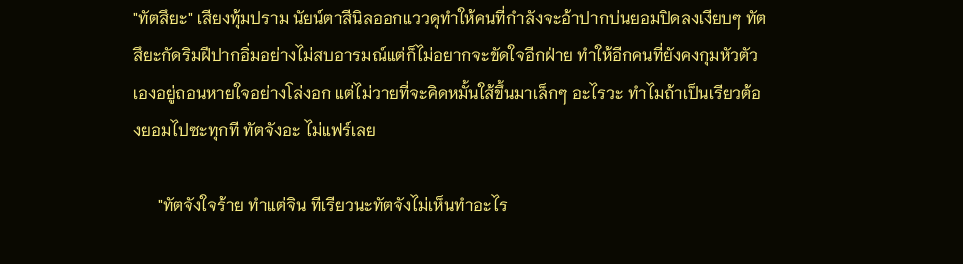"ทัตสึยะ" เสียงทุ้มปราม นัยน์ตาสีนิลออกแววดุทำให้คนที่กำลังจะอ้าปากบ่นยอมปิดลงเงียบๆ ทัตสึยะกัดริมฝีปากอิ่มอย่างไม่สบอารมณ์แต่ก็ไม่อยากจะขัดใจอีกฝ่าย ทำให้อีกคนที่ยังคงกุมหัวตัวเองอยู่ถอนหายใจอย่างโล่งอก แต่ไม่วายที่จะคิดหมั้นใส้ขึ้นมาเล็กๆ อะไรวะ ทำไมถ้าเป็นเรียวต้องยอมไปซะทุกที ทัตจังอะ ไม่แฟร์เลย

      "ทัตจังใจร้าย ทำแต่จิน ทีเรียวนะทัตจังไม่เห็นทำอะไร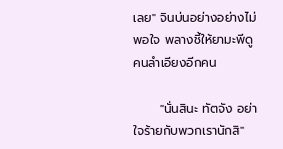เลย" จินบ่นอย่างอย่างไม่พอใจ พลางชี้ให้ยามะพีดูคนลำเอียงอีกคน

      "นั่นสินะ ทัตจัง อย่าใจร้ายกับพวกเรานักสิ"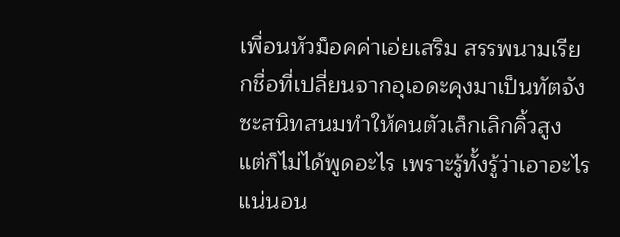เพื่อนหัวม็อคค่าเอ่ยเสริม สรรพนามเรียกชื่อที่เปลี่ยนจากอุเอดะคุงมาเป็นทัตจังซะสนิทสนมทำให้คนตัวเล็กเลิกคิ้วสูง แต่ก็ไม่ได้พูดอะไร เพราะรู้ทั้งรู้ว่าเอาอะไรแน่นอน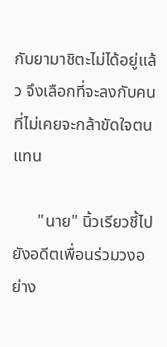กับยามาชิตะไม่ได้อยู่แล้ว จึงเลือกที่จะลงกับคนที่ไม่เคยจะกล้าขัดใจตนแทน

      "นาย" นิ้วเรียวชี้ไปยังอดีตเพื่อนร่วมวงอย่าง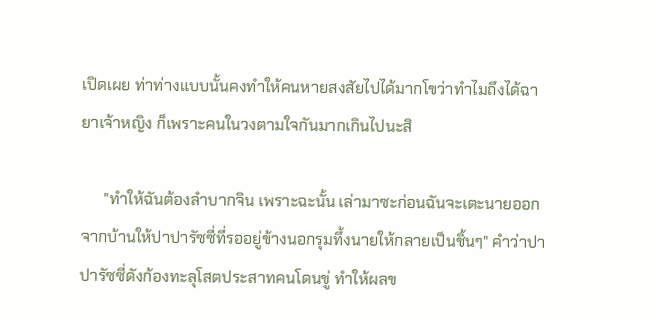เปิดเผย ท่าท่างแบบนั้นคงทำให้คนหายสงสัยไปได้มากโขว่าทำไมถึงได้ฉายาเจ้าหญิง ก็เพราะคนในวงตามใจกันมากเกินไปนะสิ

      "ทำให้ฉันต้องลำบากจิน เพราะฉะนั้น เล่ามาซะก่อนฉันจะเตะนายออกจากบ้านให้ปาปารัซซี่ที่รออยู่ข้างนอกรุมทึ้งนายให้กลายเป็นชิ้นๆ" คำว่าปาปารัซซี่ดังก้องทะลุโสตประสาทคนโดนขู่ ทำให้ผลข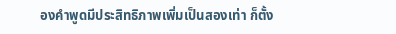องคำพูดมีประสิทธิภาพเพิ่มเป็นสองเท่า ก็ตั้ง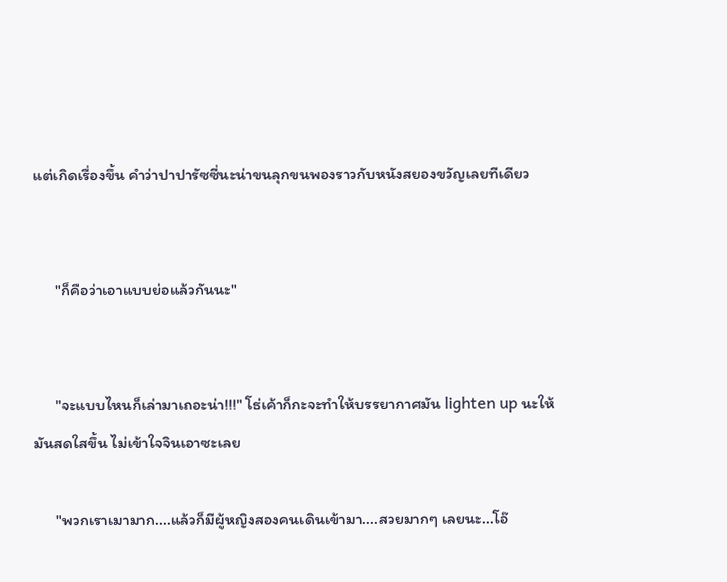แต่เกิดเรื่องขึ้น คำว่าปาปารัซซี่นะน่าขนลุกขนพองราวกับหนังสยองขวัญเลยทีเดียว


      "ก็คือว่าเอาแบบย่อแล้วกันนะ"


      "จะแบบไหนก็เล่ามาเถอะน่า!!!" โธ่เค้าก็กะจะทำให้บรรยากาศมัน lighten up นะให้มันสดใสขึ้น ไม่เข้าใจจินเอาซะเลย

      "พวกเราเมามาก....แล้วก็มีผู้หญิงสองคนเดินเข้ามา....สวยมากๆ เลยนะ...โอ๊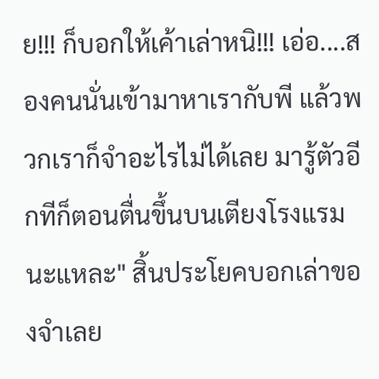ย!!! ก็บอกให้เค้าเล่าหนิ!!! เอ่อ....สองคนนั่นเข้ามาหาเรากับพี แล้วพวกเราก็จำอะไรไม่ได้เลย มารู้ตัวอีกทีก็ตอนตื่นขึ้นบนเตียงโรงแรมนะแหละ" สิ้นประโยคบอกเล่าของจำเลย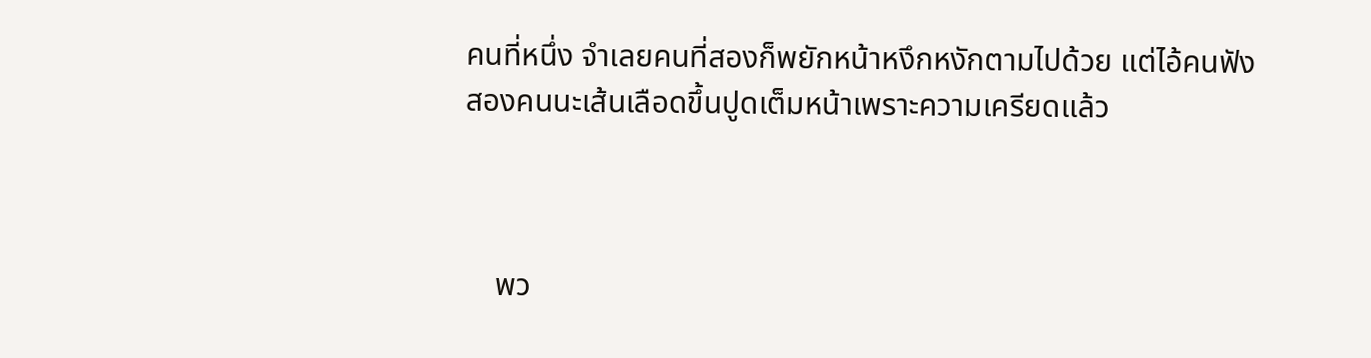คนที่หนึ่ง จำเลยคนที่สองก็พยักหน้าหงึกหงักตามไปด้วย แต่ไอ้คนฟังสองคนนะเส้นเลือดขึ้นปูดเต็มหน้าเพราะความเครียดแล้ว



    พว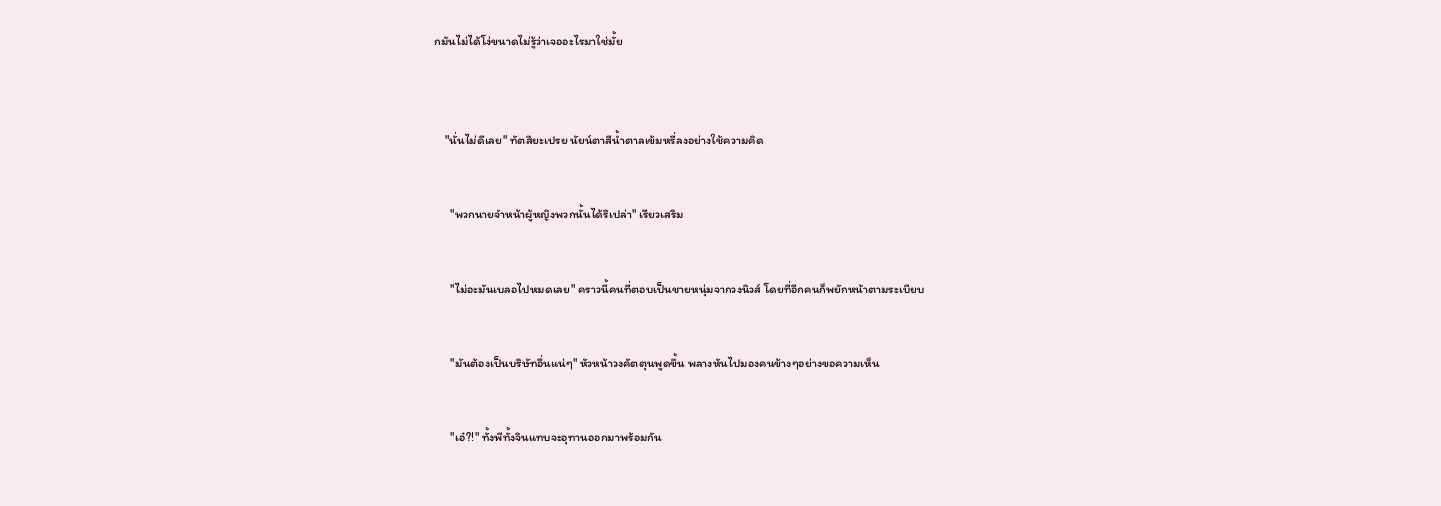กมันไม่ได้โง่ขนาดไม่รู้ว่าเจออะไรมาใช่มั้ย



    "นั่นไม่ดีเลย" ทัตสึยะเปรย นัยน์ตาสีน้ำตาลเข้มหรี่ลงอย่างใช้ความคิด


      "พวกนายจำหน้าผู้หญิงพวกนั้นได้รึเปล่า" เรียวเสริม


      "ไม่อะมันเบลอไปหมดเลย" คราวนี้คนที่ตอบเป็นชายหนุ่มจากวงนิวส์ โดยที่อีกคนก็พยักหน้าตามระเบียบ


      "มันต้องเป็นบริษัทอื่นแน่ๆ" หัวหน้าวงคัตตุนพูดขึ้น พลางหันไปมองคนข้างๆอย่างขอความเห็น


      "เอ๋?!" ทั้งพีทั้งจินแทบจะอุทานออกมาพร้อมกัน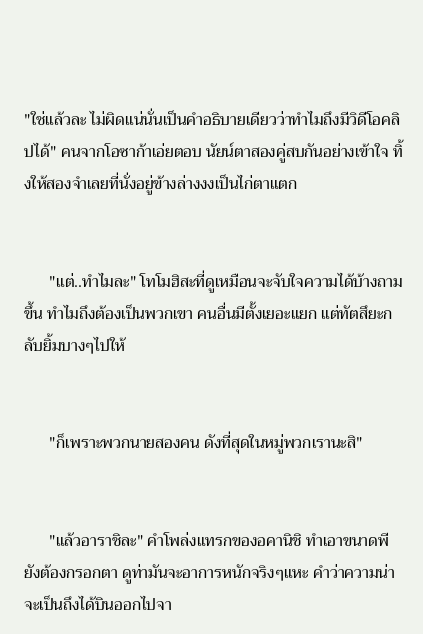"ใช่แล้วละ ไม่ผิดแน่นั่นเป็นคำอธิบายเดียวว่าทำไมถึงมีวิดีโอคลิปได้" คนจากโอซาก้าเอ่ยตอบ นัยน์ตาสองคู่สบกันอย่างเข้าใจ ทิ้งให้สองจำเลยที่นั่งอยู่ข้างล่างงงเป็นไก่ตาแตก


      "แต่..ทำไมละ" โทโมฮิสะที่ดูเหมือนจะจับใจความได้บ้างถามขึ้น ทำไมถึงต้องเป็นพวกเขา คนอื่นมีตั้งเยอะแยก แต่ทัตสึยะกลับยิ้มบางๆไปให้


      "ก็เพราะพวกนายสองคน ดังที่สุดในหมู่พวกเรานะสิ"


      "แล้วอาราชิละ" คำโพล่งแทรกของอคานิชิ ทำเอาขนาดพียังต้องกรอกตา ดูท่ามันจะอาการหนักจริงๆแหะ คำว่าความน่าจะเป็นถึงได้บินออกไปจา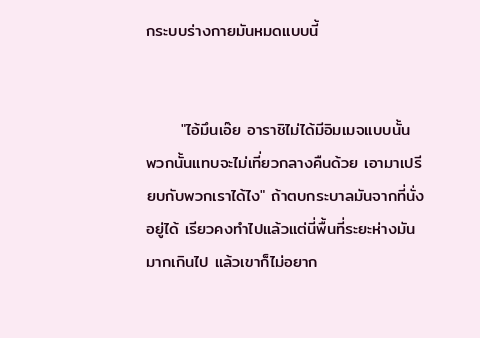กระบบร่างกายมันหมดแบบนี้


      "ไอ้มึนเอ๊ย อาราชิไม่ได้มีอิมเมจแบบนั้น พวกนั้นแทบจะไม่เที่ยวกลางคืนด้วย เอามาเปรียบกับพวกเราได้ไง" ถ้าตบกระบาลมันจากที่นั่งอยู่ได้ เรียวคงทำไปแล้วแต่นี่พื้นที่ระยะห่างมันมากเกินไป แล้วเขาก็ไม่อยาก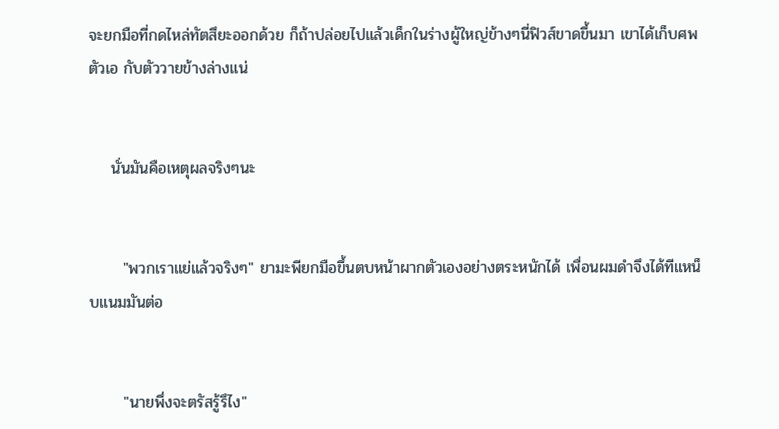จะยกมือที่กดไหล่ทัตสึยะออกด้วย ก็ถ้าปล่อยไปแล้วเด็กในร่างผู้ใหญ่ข้างๆนี่ฟิวส์ขาดขึ้นมา เขาได้เก็บศพตัวเอ กับตัววายข้างล่างแน่


    นั่นมันคือเหตุผลจริงๆนะ


      "พวกเราแย่แล้วจริงๆ" ยามะพียกมือขึ้นตบหน้าผากตัวเองอย่างตระหนักได้ เพื่อนผมดำจึงได้ทีแหน็บแนมมันต่อ


      "นายพึ่งจะตรัสรู้รึไง"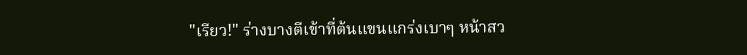"เรียว!" ร่างบางตีเข้าที่ต้นแขนแกร่งเบาๆ หน้าสว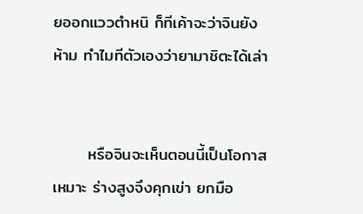ยออกแววตำหนิ ก็ทีเค้าจะว่าจินยังห้าม ทำไมทีตัวเองว่ายามาชิตะได้เล่า


      หรือจินจะเห็นตอนนี้เป็นโอกาสเหมาะ ร่างสูงจึงคุกเข่า ยกมือ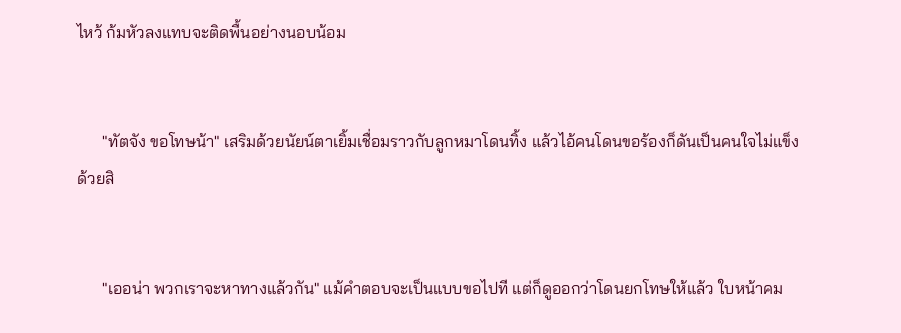ไหว้ ก้มหัวลงแทบจะติดพื้นอย่างนอบน้อม


      "ทัตจัง ขอโทษน้า" เสริมด้วยนัยน์ตาเยิ้มเชื่อมราวกับลูกหมาโดนทิ้ง แล้วไอ้คนโดนขอร้องก็ดันเป็นคนใจไม่แข็งด้วยสิ


      "เออน่า พวกเราจะหาทางแล้วกัน" แม้คำตอบจะเป็นแบบขอไปที แต่ก็ดูออกว่าโดนยกโทษให้แล้ว ใบหน้าคม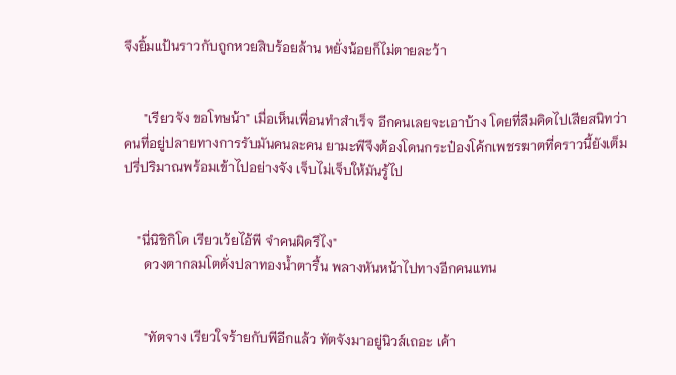จึงยิ้มแป้นราวกับถูกหวยสิบร้อยล้าน หยั่งน้อยก็ไม่ตายละว้า


      "เรียวจัง ขอโทษน้า" เมื่อเห็นเพื่อนทำสำเร็จ อีกคนเลยจะเอาบ้าง โดยที่ลืมคิดไปเสียสนิทว่าคนที่อยู่ปลายทางการรับมันคนละคน ยามะพีจึงต้องโดนกระป๋องโค้กเพชรฆาตที่คราวนี้ยังเต็มปรี่ปริมาณพร้อมเข้าไปอย่างจัง เจ็บไม่เจ็บให้มันรู้ไป


    "นี่นิชิกิโด เรียวเว้ยไอ้พี จำคนผิดรึไง"
      ดวงตากลมโตดั่งปลาทองน้ำตารื้น พลางหันหน้าไปทางอีกคนแทน


      "ทัตจาง เรียวใจร้ายกับพีอีกแล้ว ทัตจังมาอยู่นิวส์เถอะ เค้า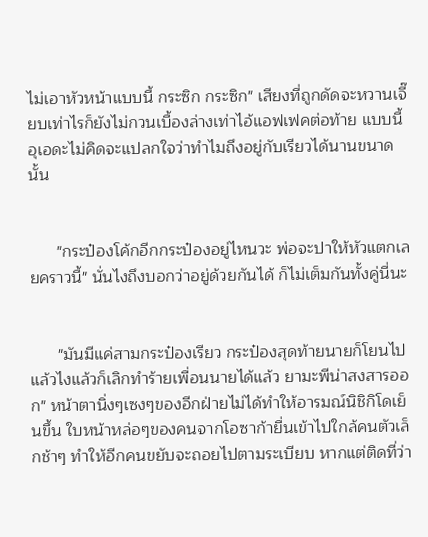ไม่เอาหัวหน้าแบบนี้ กระซิก กระซิก" เสียงที่ถูกดัดจะหวานเจี๊ยบเท่าไรก็ยังไม่กวนเบื้องล่างเท่าไอ้แอฟเฟคต่อท้าย แบบนี้อุเอดะไม่คิดจะแปลกใจว่าทำไมถึงอยู่กับเรียวได้นานขนาดนั้น


      "กระป๋องโค้กอีกกระป๋องอยู่ไหนวะ พ่อจะปาให้หัวแตกเลยคราวนี้" นั่นไงถึงบอกว่าอยู่ด้วยกันได้ ก็ไม่เต็มกันทั้งคู่นี่นะ


      "มันมีแค่สามกระป๋องเรียว กระป๋องสุดท้ายนายก็โยนไปแล้วไงแล้วก็เลิกทำร้ายเพื่อนนายได้แล้ว ยามะพีน่าสงสารออก" หน้าตานิ่งๆเซงๆของอีกฝ่ายไม่ได้ทำให้อารมณ์นิชิกิโดเย็นขึ้น ใบหน้าหล่อๆของคนจากโอซาก้ายื่นเข้าไปใกล้คนตัวเล็กช้าๆ ทำให้อีกคนขยับจะถอยไปตามระเบียบ หากแต่ติดที่ว่า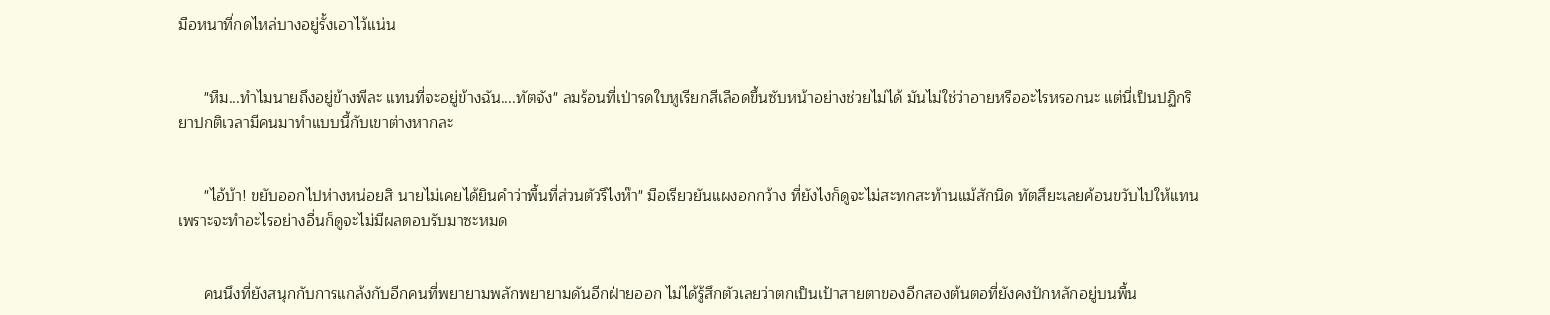มือหนาที่กดไหล่บางอยู่รั้งเอาไว้แน่น


      "หืม...ทำไมนายถึงอยู่ข้างพีละ แทนที่จะอยู่ข้างฉัน....ทัตจัง" ลมร้อนที่เป่ารดใบหูเรียกสีเลือดขึ้นซับหน้าอย่างช่วยไม่ได้ มันไม่ใช่ว่าอายหรืออะไรหรอกนะ แต่นี่เป็นปฏิกริยาปกติเวลามีคนมาทำแบบนี้กับเขาต่างหากละ


      "ไอ้บ้า! ขยับออกไปห่างหน่อยสิ นายไม่เคยได้ยินคำว่าพื้นที่ส่วนตัวรึไงห๊า" มือเรียวยันแผงอกกว้าง ที่ยังไงก็ดูจะไม่สะทกสะท้านแม้สักนิด ทัตสึยะเลยค้อนขวับไปให้แทน เพราะจะทำอะไรอย่างอื่นก็ดูจะไม่มีผลตอบรับมาซะหมด


      คนนึงที่ยังสนุกกับการแกล้งกับอีกคนที่พยายามพลักพยายามดันอีกฝ่ายออก ไม่ได้รู้สึกตัวเลยว่าตกเป็นเป้าสายตาของอีกสองต้นตอที่ยังคงปักหลักอยู่บนพื้น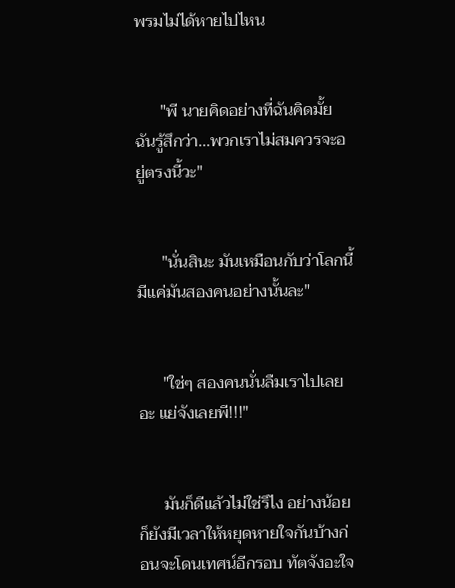พรมไม่ได้หายไปไหน


      "พี นายคิดอย่างที่ฉันคิดมั้ย ฉันรู้สึกว่า...พวกเราไม่สมควรจะอยู่ตรงนี้วะ"


      "นั่นสินะ มันเหมือนกับว่าโลกนี้มีแค่มันสองคนอย่างนั้นละ"


      "ใช่ๆ สองคนนั่นลืมเราไปเลยอะ แย่จังเลยพี!!!"


      มันก็ดีแล้วไม่ใช่รึไง อย่างน้อยก็ยังมีเวลาให้หยุดหายใจกันบ้างก่อนจะโดนเทศน์อีกรอบ ทัตจังอะใจ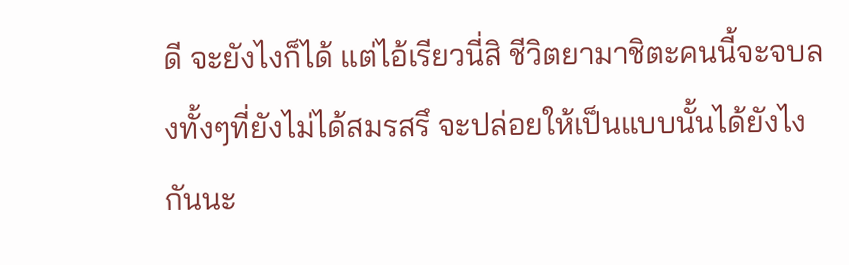ดี จะยังไงก็ได้ แต่ไอ้เรียวนี่สิ ชีวิตยามาชิตะคนนี้จะจบลงทั้งๆที่ยังไม่ได้สมรสรึ จะปล่อยให้เป็นแบบนั้นได้ยังไงกันนะ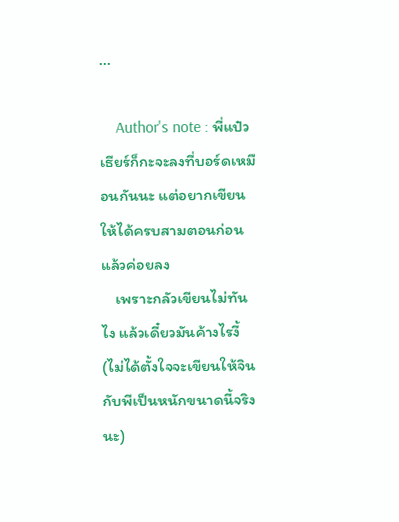...

    Author's note : พี่แป๋ว เธียร์ก็กะจะลงที่บอร์ดเหมือนกันนะ แต่อยากเขียนให้ได้ครบสามตอนก่อนแล้วค่อยลง
    เพราะกลัวเขียนไม่ทันไง แล้วเดี๋ยวมันค้างไรงี้ (ไม่ได้ตั้งใจจะเขียนให้จินกับพีเป็นหนักขนาดนี้จริงนะ)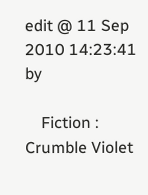edit @ 11 Sep 2010 14:23:41 by

    Fiction : Crumble Violet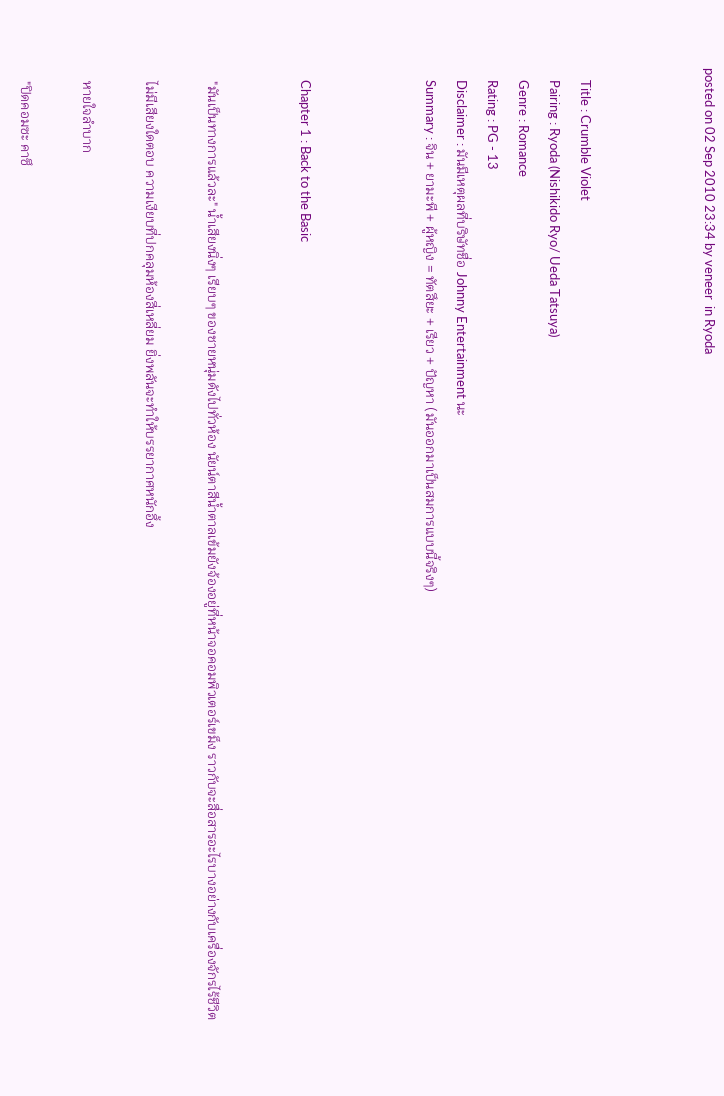posted on 02 Sep 2010 23:34 by veneer  in Ryoda



    Title : Crumble Violet
    Pairing : Ryoda (Nishikido Ryo/ Ueda Tatsuya)
    Genre : Romance
    Rating : PG - 13
    Disclaimer : มันมีเหตุผลที่บริษัทชื่อ Johnny Entertainment นะ
    Summary : จิน + ยามะพี + ผู้หญิง = ทัตสึยะ + เรียว + ปัญหา (มันออกมาเป็นสมการแบบนี้จริงๆ)



    Chapter 1 : Back to the Basic


    "มันเป็นทางการแล้วละ" น้ำเสียงนิ่งๆ เรียบๆ ของชายหนุ่มดังไปทั่วห้อง นัยน์ตาสีน้ำตาลเข้มยังจ้องอยู่ที่หน้าจอคอมพิวเตอร์เขม็ง ราวกับจะสื่อสารอะไรบางอย่างกับเครื่องจักรไร้ชีวิต

    ไม่มีเสียงใดตอบ ความเงียบที่ปกคลุมห้องสี่เหลี่ยม ยิ่งพลันจะทำให้บรรยากาศหนักอึ้ง

    หายใจลำบาก

    "ปิดคอมซะ คาซึ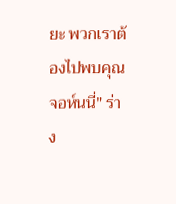ยะ พวกเราต้องไปพบคุณจอห์นนี่" ร่าง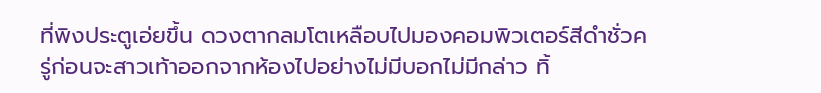ที่พิงประตูเอ่ยขึ้น ดวงตากลมโตเหลือบไปมองคอมพิวเตอร์สีดำชั่วครู่ก่อนจะสาวเท้าออกจากห้องไปอย่างไม่มีบอกไม่มีกล่าว ทิ้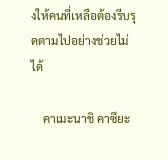งให้คนที่เหลือต้องรีบรุดตามไปอย่างช่วยไม่ได้

    คาเมะนาชิ คาซึยะ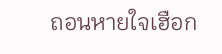ถอนหายใจเฮือก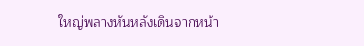ใหญ่พลางหันหลังเดินจากหน้า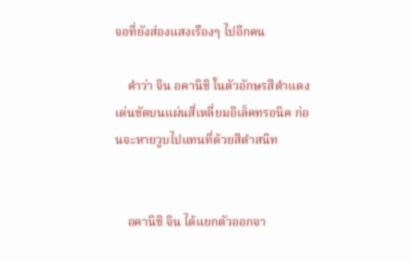จอที่ยังส่องแสงเรืองๆ ไปอีกคน

    คำว่า จิน อคานิชิ ในตัวอักษรสีดำแดงเด่นชัดบนแผ่นสี่เหลี่ยมอิเล็คทรอนิค ก่อนจะหายวูบไปแทนที่ด้วยสีดำสนิท


    อคานิชิ จิน ได้แยกตัวออกจา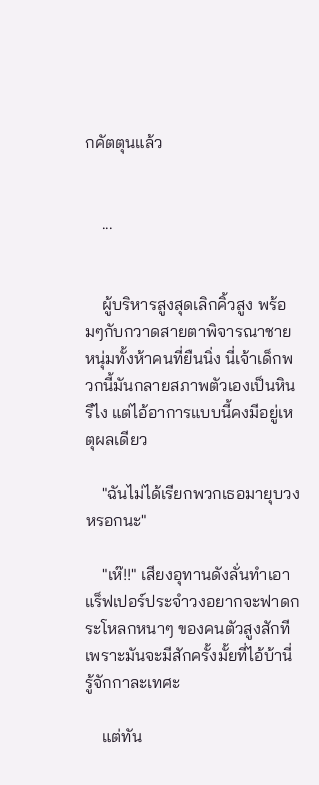กคัตตุนแล้ว


    ...


    ผู้บริหารสูงสุดเลิกคิ้วสูง พร้อมๆกับกวาดสายตาพิจารณาชายหนุ่มทั้งห้าคนที่ยืนนิ่ง นี่เจ้าเด็กพวกนี้มันกลายสภาพตัวเองเป็นหินรึไง แต่ไอ้อาการแบบนี้คงมีอยู่เหตุผลเดียว

    "ฉันไม่ได้เรียกพวกเธอมายุบวงหรอกนะ"

    "เห๊!!" เสียงอุทานดังลั่นทำเอาแร็ฟเปอร์ประจำวงอยากจะฟาดกระโหลกหนาๆ ของคนตัวสูงสักที เพราะมันจะมีสักครั้งมั้ยที่ไอ้บ้านี่รู้จักกาละเทศะ

    แต่ทัน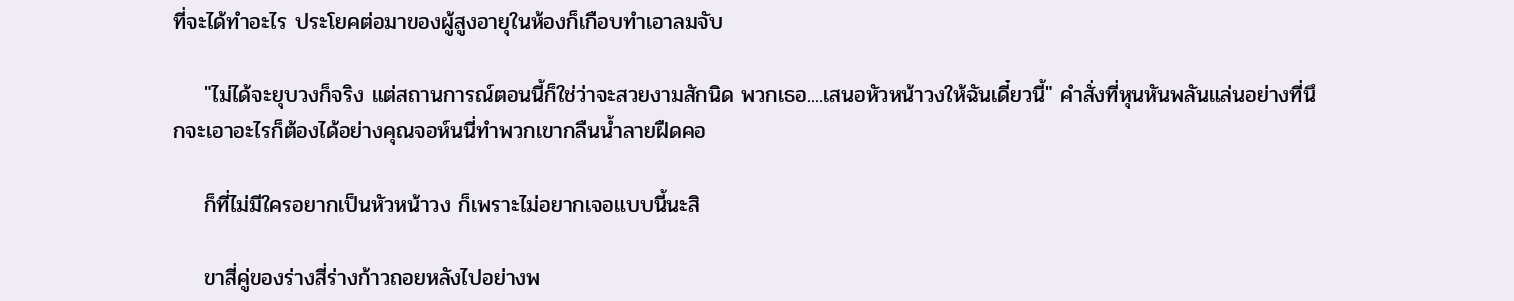ที่จะได้ทำอะไร ประโยคต่อมาของผู้สูงอายุในห้องก็เกือบทำเอาลมจับ

    "ไม่ได้จะยุบวงก็จริง แต่สถานการณ์ตอนนี้ก็ใช่ว่าจะสวยงามสักนิด พวกเธอ....เสนอหัวหน้าวงให้ฉันเดี๋ยวนี้" คำสั่งที่หุนหันพลันแล่นอย่างที่นึกจะเอาอะไรก็ต้องได้อย่างคุณจอห์นนี่ทำพวกเขากลืนน้ำลายฝืดคอ

    ก็ที่ไม่มีใครอยากเป็นหัวหน้าวง ก็เพราะไม่อยากเจอแบบนี้นะสิ

    ขาสี่คู่ของร่างสี่ร่างก้าวถอยหลังไปอย่างพ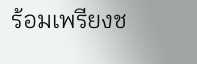ร้อมเพรียงช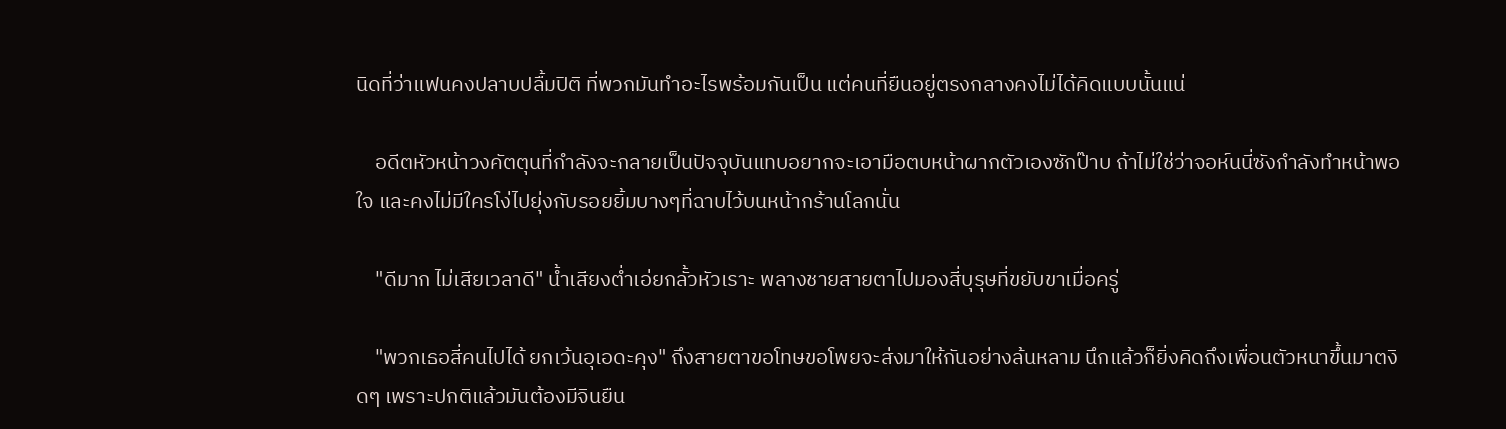นิดที่ว่าแฟนคงปลาบปลื้มปิติ ที่พวกมันทำอะไรพร้อมกันเป็น แต่คนที่ยืนอยู่ตรงกลางคงไม่ได้คิดแบบนั้นแน่

    อดีตหัวหน้าวงคัตตุนที่กำลังจะกลายเป็นปัจจุบันแทบอยากจะเอามือตบหน้าผากตัวเองซักป๊าบ ถ้าไม่ใช่ว่าจอห์นนี่ซังกำลังทำหน้าพอใจ และคงไม่มีใครโง่ไปยุ่งกับรอยยิ้มบางๆที่ฉาบไว้บนหน้ากร้านโลกนั่น

    "ดีมาก ไม่เสียเวลาดี" น้ำเสียงต่ำเอ่ยกลั้วหัวเราะ พลางชายสายตาไปมองสี่บุรุษที่ขยับขาเมื่อครู่

    "พวกเธอสี่คนไปได้ ยกเว้นอุเอดะคุง" ถึงสายตาขอโทษขอโพยจะส่งมาให้กันอย่างล้นหลาม นึกแล้วก็ยิ่งคิดถึงเพื่อนตัวหนาขึ้นมาตงิดๆ เพราะปกติแล้วมันต้องมีจินยืน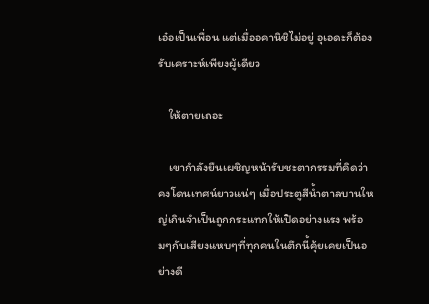เอ๋อเป็นเพื่อน แต่เมื่ออคานิชิไม่อยู่ อุเอดะก็ต้องรับเคราะห์เพียงผู้เดียว

    ให้ตายเถอะ

    เขากำลังยืนเผชิญหน้ารับชะตากรรมที่คิดว่าคงโดนเทศน์ยาวแน่ๆ เมื่อประตูสีน้ำตาลบานใหญ่เกินจำเป็นถูกกระแทกให้เปิดอย่างแรง พร้อมๆกับเสียงแหบๆที่ทุกคนในตึกนี้คุ้ยเคยเป็นอย่างดี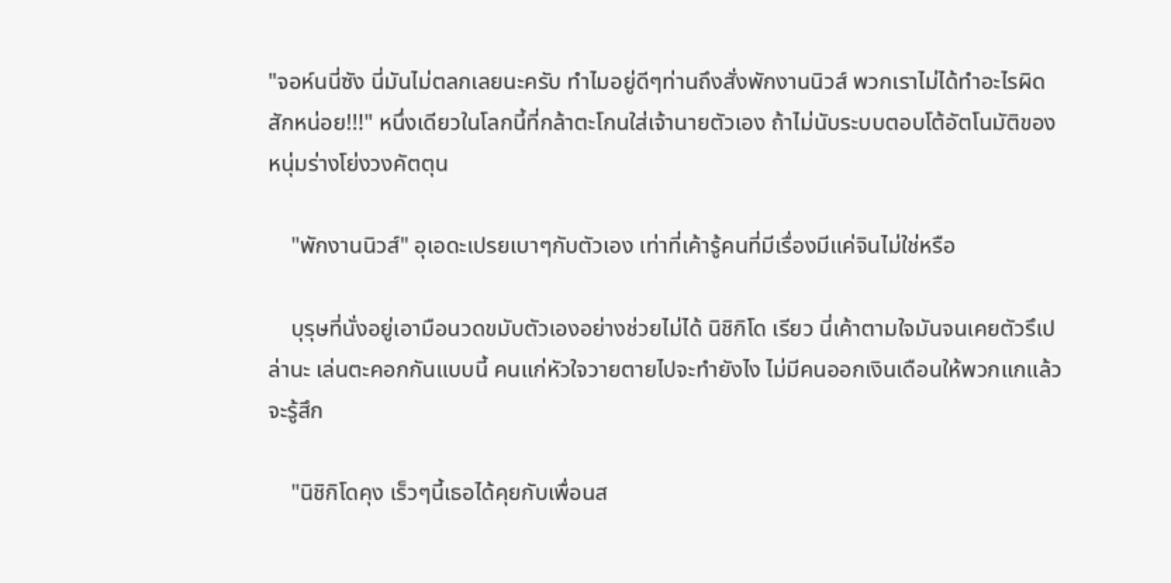"จอห์นนี่ซัง นี่มันไม่ตลกเลยนะครับ ทำไมอยู่ดีๆท่านถึงสั่งพักงานนิวส์ พวกเราไม่ได้ทำอะไรผิดสักหน่อย!!!" หนึ่งเดียวในโลกนี้ที่กล้าตะโกนใส่เจ้านายตัวเอง ถ้าไม่นับระบบตอบโต้อัตโนมัติของหนุ่มร่างโย่งวงคัตตุน

    "พักงานนิวส์" อุเอดะเปรยเบาๆกับตัวเอง เท่าที่เค้ารู้คนที่มีเรื่องมีแค่จินไม่ใช่หรือ

    บุรุษที่นั่งอยู่เอามือนวดขมับตัวเองอย่างช่วยไม่ได้ นิชิกิโด เรียว นี่เค้าตามใจมันจนเคยตัวรึเปล่านะ เล่นตะคอกกันแบบนี้ คนแก่หัวใจวายตายไปจะทำยังไง ไม่มีคนออกเงินเดือนให้พวกแกแล้วจะรู้สึก

    "นิชิกิโดคุง เร็วๆนี้เธอได้คุยกับเพื่อนส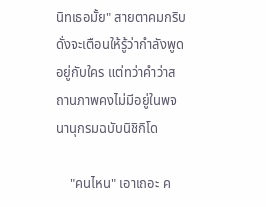นิทเธอมั้ย" สายตาคมกริบดั่งจะเตือนให้รู้ว่ากำลังพูดอยู่กับใคร แต่ทว่าคำว่าสถานภาพคงไม่มีอยู่ในพจนานุกรมฉบับนิชิกิโด

    "คนไหน" เอาเถอะ ค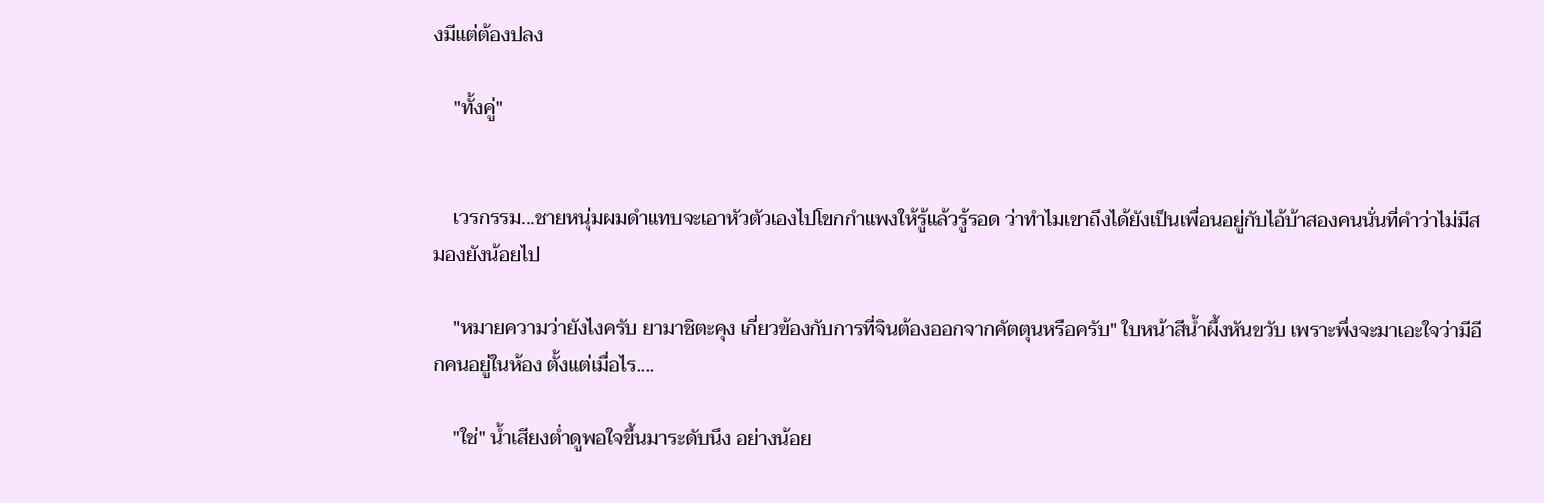งมีแต่ต้องปลง

    "ทั้งคู่"


    เวรกรรม...ชายหนุ่มผมดำแทบจะเอาหัวตัวเองไปโขกกำแพงให้รู้แล้วรู้รอด ว่าทำไมเขาถึงได้ยังเป็นเพื่อนอยู่กับไอ้บ้าสองคนนั่นที่คำว่าไม่มีสมองยังน้อยไป

    "หมายความว่ายังไงครับ ยามาชิตะคุง เกี่ยวข้องกับการที่จินต้องออกจากคัตตุนหรือครับ" ใบหน้าสีน้ำผึ้งหันขวับ เพราะพึ่งจะมาเอะใจว่ามีอีกคนอยู่ในห้อง ตั้งแต่เมื่อไร....

    "ใช่" น้ำเสียงต่ำดูพอใจขึ้นมาระดับนึง อย่างน้อย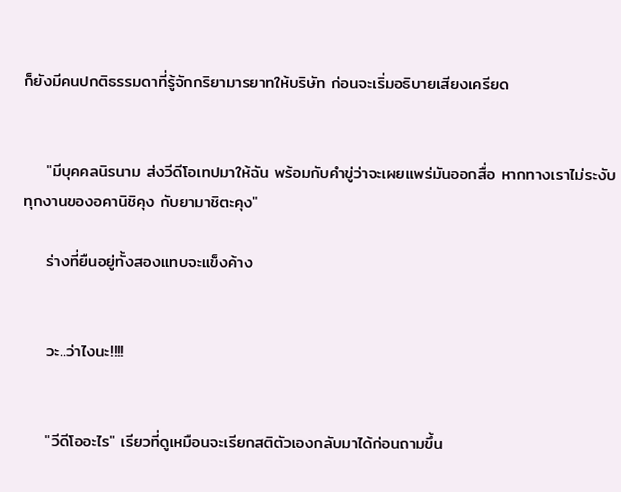ก็ยังมีคนปกติธรรมดาที่รู้จักกริยามารยาทให้บริษัท ก่อนจะเริ่มอธิบายเสียงเครียด


    "มีบุคคลนิรนาม ส่งวีดีโอเทปมาให้ฉัน พร้อมกับคำขู่ว่าจะเผยแพร่มันออกสื่อ หากทางเราไม่ระงับทุกงานของอคานิชิคุง กับยามาชิตะคุง"

    ร่างที่ยืนอยู่ทั้งสองแทบจะแข็งค้าง


    วะ..ว่าไงนะ!!!!


    "วีดีโออะไร" เรียวที่ดูเหมือนจะเรียกสติตัวเองกลับมาได้ก่อนถามขึ้น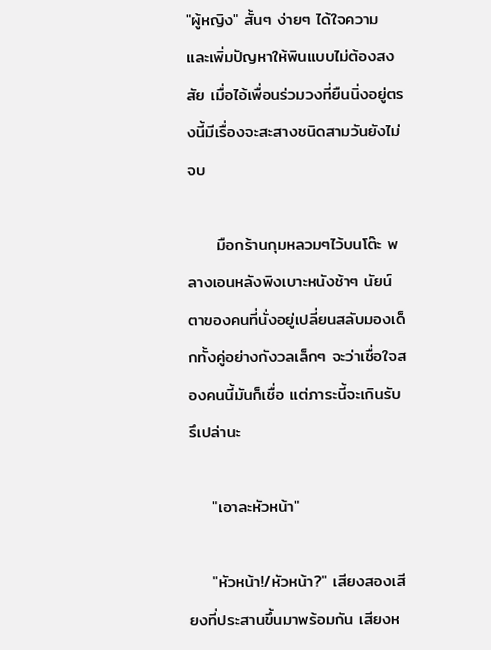"ผู้หญิง" สั้นๆ ง่ายๆ ได้ใจความ และเพิ่มปัญหาให้พินแบบไม่ต้องสงสัย เมื่อไอ้เพื่อนร่วมวงที่ยืนนิ่งอยู่ตรงนี้มีเรื่องจะสะสางชนิดสามวันยังไม่จบ

     มือกร้านกุมหลวมๆไว้บนโต๊ะ พลางเอนหลังพิงเบาะหนังช้าๆ นัยน์ตาของคนที่นั่งอยู่เปลี่ยนสลับมองเด็กทั้งคู่อย่างกังวลเล็กๆ จะว่าเชื่อใจสองคนนี้มันก็เชื่อ แต่ภาระนี้จะเกินรับรึเปล่านะ

    "เอาละหัวหน้า"

    "หัวหน้า!/หัวหน้า?" เสียงสองเสียงที่ประสานขึ้นมาพร้อมกัน เสียงห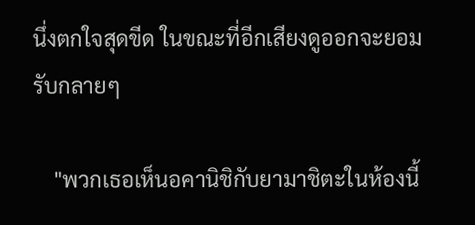นึ่งตกใจสุดขีด ในขณะที่อีกเสียงดูออกจะยอมรับกลายๆ

    "พวกเธอเห็นอคานิชิกับยามาชิตะในห้องนี้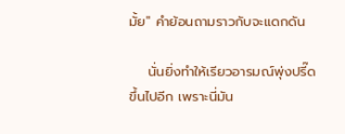มั้ย" คำย้อนถามราวกับจะแดกดัน

    นั่นยิ่งทำให้เรียวอารมณ์พุ่งปรี๊ดขึ้นไปอีก เพราะนี่มัน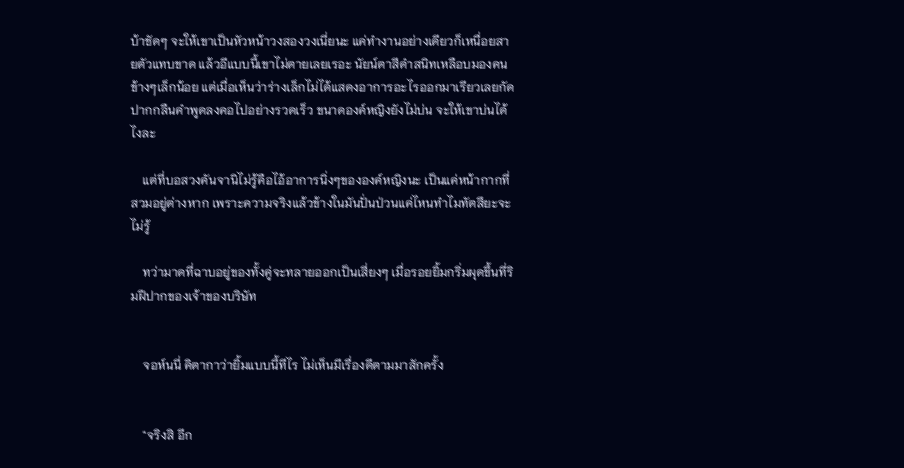บ้าชัดๆ จะให้เขาเป็นหัวหน้าวงสองวงเนี่ยนะ แค่ทำงานอย่างเดียวก็เหนื่อยสายตัวแทบขาด แล้วอีแบบนี้เขาไม่ตายเลยเรอะ นัยน์ตาสีดำสนิทเหลือบมองคนข้างๆเล็กน้อย แต่เมื่อเห็นว่าร่างเล็กไม่ได้แสดงอาการอะไรออกมาเรียวเลยกัดปากกลืนคำพูดลงคอไปอย่างรวดเร็ว ขนาดองค์หญิงยังไม่บ่น จะให้เขาบ่นได้ไงละ

    แต่ที่บอสวงคันจานิไม่รู้คือไอ้อาการนิ่งๆขององค์หญิงนะ เป็นแค่หน้ากากที่สวมอยู่ต่างหาก เพราะความจริงแล้วข้างในมันปั่นป่วนแค่ไหนทำไมทัตสึยะจะไม่รู้

    ทว่ามาดที่ฉาบอยู่ของทั้งคู่จะทลายออกเป็นเสี่ยงๆ เมื่อรอยยิ้มกริ่มผุดขึ้นที่ริมฝีปากของเจ้าของบริษัท


    จอห์นนี่ คิตากาว่ายิ้มแบบนี้ทีไร ไม่เห็นมีเรื่องดีตามมาสักครั้ง


    "จริงสิ อีก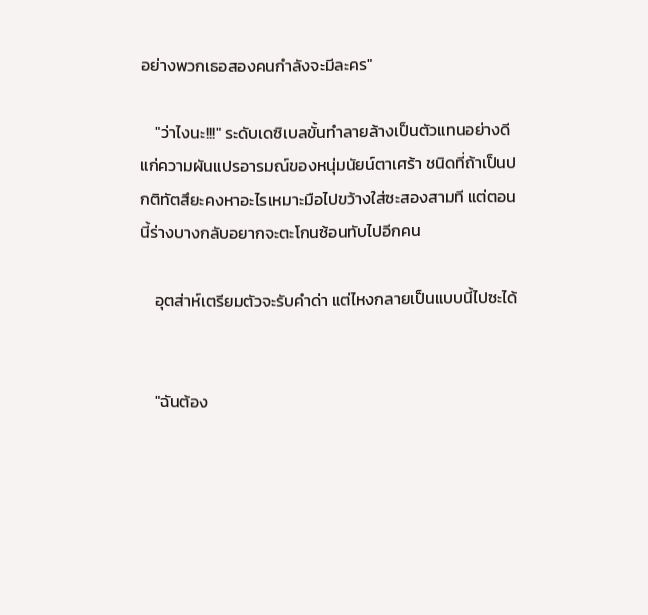อย่างพวกเธอสองคนกำลังจะมีละคร"

    "ว่าไงนะ!!!" ระดับเดซิเบลขั้นทำลายล้างเป็นตัวแทนอย่างดีแก่ความผันแปรอารมณ์ของหนุ่มนัยน์ตาเศร้า ชนิดที่ถ้าเป็นปกติทัตสึยะคงหาอะไรเหมาะมือไปขว้างใส่ซะสองสามที แต่ตอนนี้ร่างบางกลับอยากจะตะโกนซ้อนทับไปอีกคน

    อุตส่าห์เตรียมตัวจะรับคำด่า แต่ไหงกลายเป็นแบบนี้ไปซะได้


    "ฉันต้อง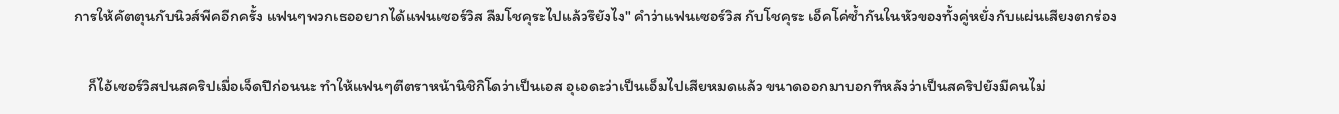การให้คัตตุนกับนิวส์พีคอีกครั้ง แฟนๆพวกเธออยากได้แฟนเซอร์วิส ลืมโชคุระไปแล้วรึยังไง" คำว่าแฟนเซอร์วิส กับโชคุระ เอ็คโค่ซ้ำกันในหัวของทั้งคู่หยั่งกับแผ่นเสียงตกร่อง

    ก็ไอ้เซอร์วิสปนสคริปเมื่อเจ็ดปีก่อนนะ ทำให้แฟนๆตีตราหน้านิชิกิโดว่าเป็นเอส อุเอดะว่าเป็นเอ็มไปเสียหมดแล้ว ขนาดออกมาบอกทีหลังว่าเป็นสคริปยังมีคนไม่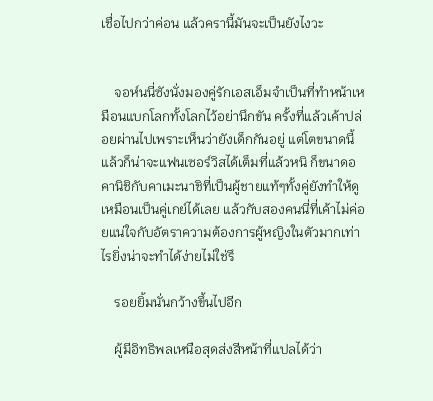เชื่อไปกว่าค่อน แล้วครานี้มันจะเป็นยังไงวะ


    จอห์นนี่ซังนั่งมองคู่รักเอสเอ็มจำเป็นที่ทำหน้าเหมือนแบกโลกทั้งโลกไว้อย่านึกขัน ครั้งที่แล้วเค้าปล่อยผ่านไปเพราะเห็นว่ายังเด็กกันอยู่ แต่โตขนาดนี้แล้วก็น่าจะแฟนเซอร์วิสได้เต็มที่แล้วหนิ ก็ขนาดอคานิชิกับคาเมะนาชิที่เป็นผู้ชายแท้ๆทั้งคู่ยังทำให้ดูเหมือนเป็นคู่เกย์ได้เลย แล้วกับสองคนนี่ที่เค้าไม่ค่อยแน่ใจกับอัตราความต้องการผู้หญิงในตัวมากเท่าไรยิ่งน่าจะทำได้ง่ายไม่ใช่รึ

    รอยยิ้มนั่นกว้างขึ้นไปอีก

    ผู้มีอิทธิพลเหนือสุดส่งสีหน้าที่แปลได้ว่า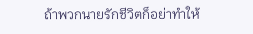ถ้าพวกนายรักชีวิตก็อย่าทำให้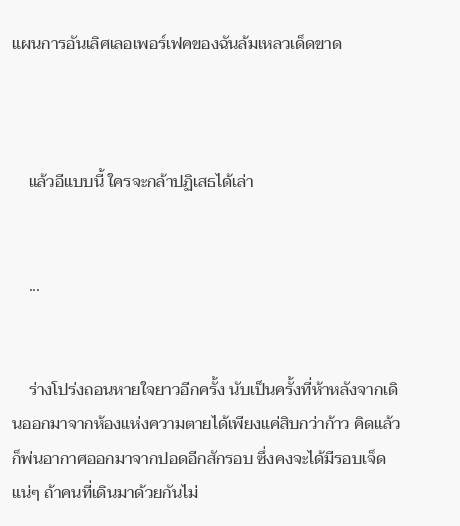แผนการอันเลิศเลอเพอร์เฟคของฉันล้มเหลวเด็ดขาด



    แล้วอีแบบนี้ ใครจะกล้าปฏิเสธได้เล่า


    ...


    ร่างโปร่งถอนหายใจยาวอีกครั้ง นับเป็นครั้งที่ห้าหลังจากเดินออกมาจากห้องแห่งความตายได้เพียงแค่สิบกว่าก้าว คิดแล้วก็พ่นอากาศออกมาจากปอดอีกสักรอบ ซึ่งคงจะได้มีรอบเจ็ดแน่ๆ ถ้าคนที่เดินมาด้วยกันไม่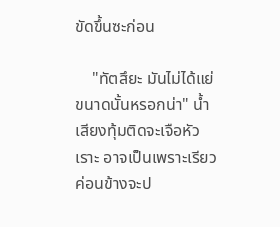ขัดขึ้นซะก่อน

    "ทัตสึยะ มันไม่ได้แย่ขนาดนั้นหรอกน่า" น้ำเสียงทุ้มติดจะเจือหัวเราะ อาจเป็นเพราะเรียวค่อนข้างจะป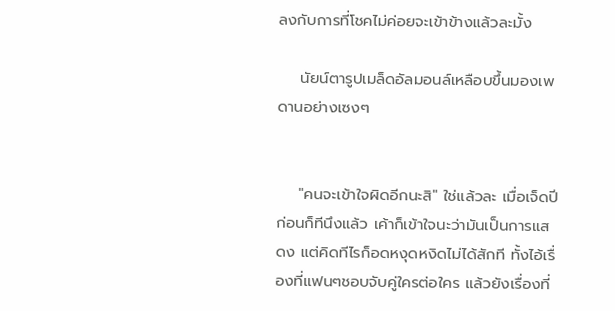ลงกับการที่โชคไม่ค่อยจะเข้าข้างแล้วละมั้ง

    นัยน์ตารูปเมล็ดอัลมอนล์เหลือบขึ้นมองเพดานอย่างเซงๆ


    "คนจะเข้าใจผิดอีกนะสิ" ใช่แล้วละ เมื่อเจ็ดปีก่อนก็ทีนึงแล้ว เค้าก็เข้าใจนะว่ามันเป็นการแสดง แต่คิดทีไรก็อดหงุดหงิดไม่ได้สักที ทั้งไอ้เรื่องที่แฟนๆชอบจับคู่ใครต่อใคร แล้วยังเรื่องที่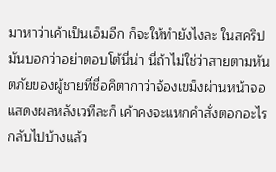มาหาว่าเค้าเป็นเอ็มอีก ก็จะให้ทำยังไงละ ในสคริปมันบอกว่าอย่าตอบโต้นี่น่า นี่ถ้าไม่ใช่ว่าสายตามหันตภัยของผู้ชายที่ชื่อคิตากาว่าจ้องเขม็งผ่านหน้าจอแสดงผลหลังเวทีละก็ เค้าคงจะแหกคำสั่งตอกอะไรกลับไปบ้างแล้ว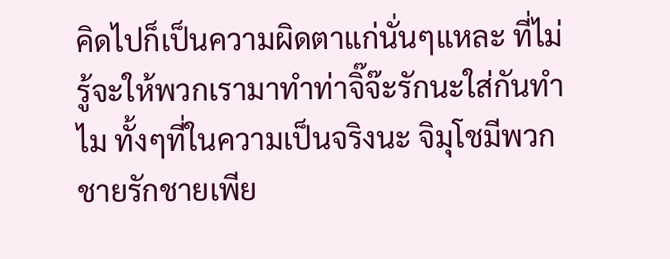คิดไปก็เป็นความผิดตาแก่นั่นๆแหละ ที่ไม่รู้จะให้พวกเรามาทำท่าจิ๊จ๊ะรักนะใส่กันทำไม ทั้งๆที่ในความเป็นจริงนะ จิมุโชมีพวกชายรักชายเพีย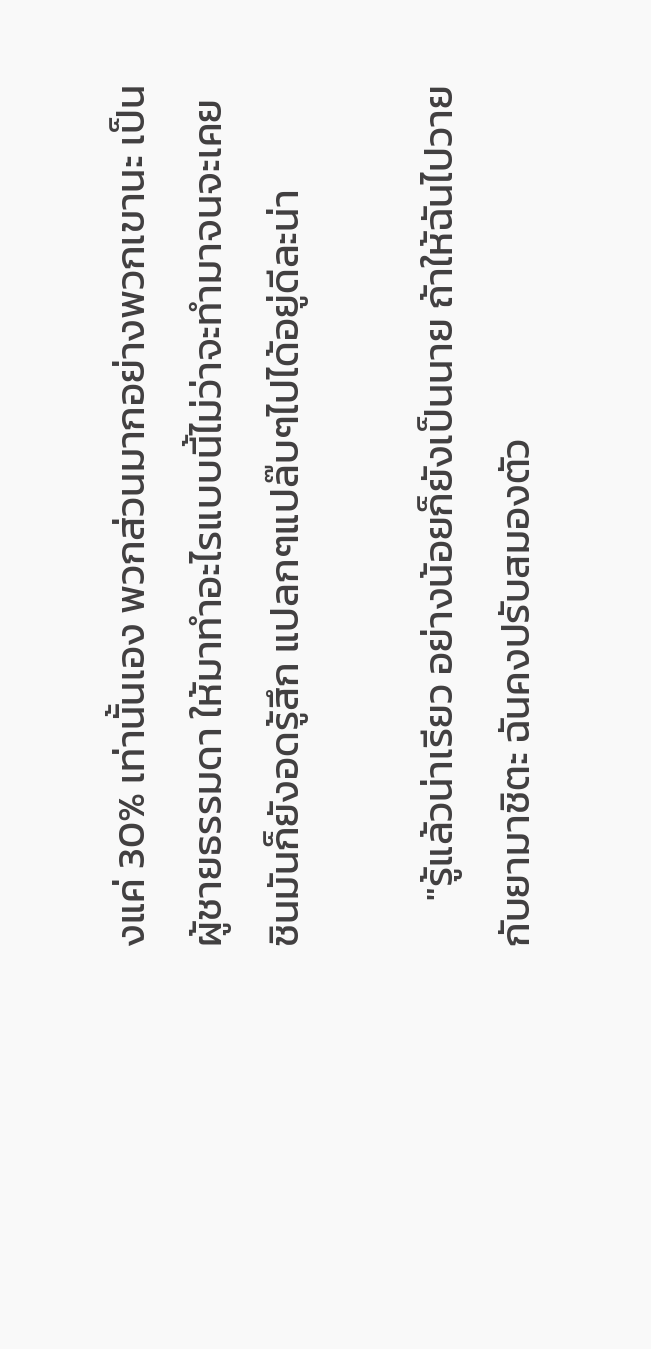งแค่ 30% เท่านั้นเอง พวกส่วนมากอย่างพวกเขานะ เป็นผู้ชายธรรมดา ให้มาทำอะไรแบบนี้ไม่ว่าจะทำมาจนจะเคยชินมันก็ยังอดรู้สึก แปลกๆแปล๊บๆไปได้อยู่ดีละน่า

     "รู้แล้วน่าเรียว อย่างน้อยก็ยังเป็นนาย ถ้าให้ฉันไปวายกับยามาชิตะ ฉันคงปรับสมองตัว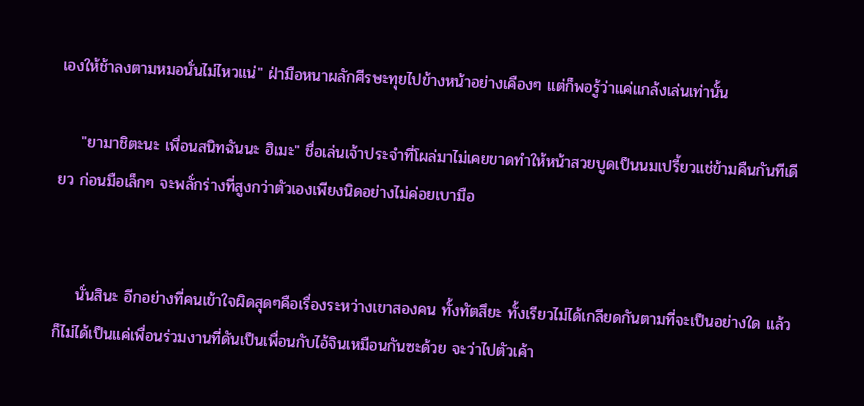เองให้ช้าลงตามหมอนั่นไม่ไหวแน่" ฝ่ามือหนาผลักศีรษะทุยไปข้างหน้าอย่างเคืองๆ แต่ก็พอรู้ว่าแค่แกล้งเล่นเท่านั้น

    "ยามาชิตะนะ เพื่อนสนิทฉันนะ ฮิเมะ" ชื่อเล่นเจ้าประจำที่โผล่มาไม่เคยขาดทำให้หน้าสวยบูดเป็นนมเปรี้ยวแช่ข้ามคืนกันทีเดียว ก่อนมือเล็กๆ จะพลั่กร่างที่สูงกว่าตัวเองเพียงนิดอย่างไม่ค่อยเบามือ


    นั่นสินะ อีกอย่างที่คนเข้าใจผิดสุดๆคือเรื่องระหว่างเขาสองคน ทั้งทัตสึยะ ทั้งเรียวไม่ได้เกลียดกันตามที่จะเป็นอย่างใด แล้วก็ไม่ได้เป็นแค่เพื่อนร่วมงานที่ดันเป็นเพื่อนกับไอ้จินเหมือนกันซะด้วย จะว่าไปตัวเค้า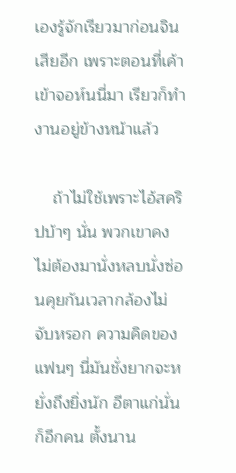เองรู้จักเรียวมาก่อนจินเสียอีก เพราะตอนที่เค้าเข้าจอห์นนี่มา เรียวก็ทำงานอยู่ข้างหน้าแล้ว

    ถ้าไม่ใช้เพราะไอ้สคริปบ้าๆ นั่น พวกเขาคงไม่ต้องมานั่งหลบนั่งซ่อนคุยกันเวลากล้องไม่จับหรอก ความคิดของแฟนๆ นี่มันชั่งยากจะหยั่งถึงยิ่งนัก อีตาแก่นั่นก็อีกคน ตั้งนาน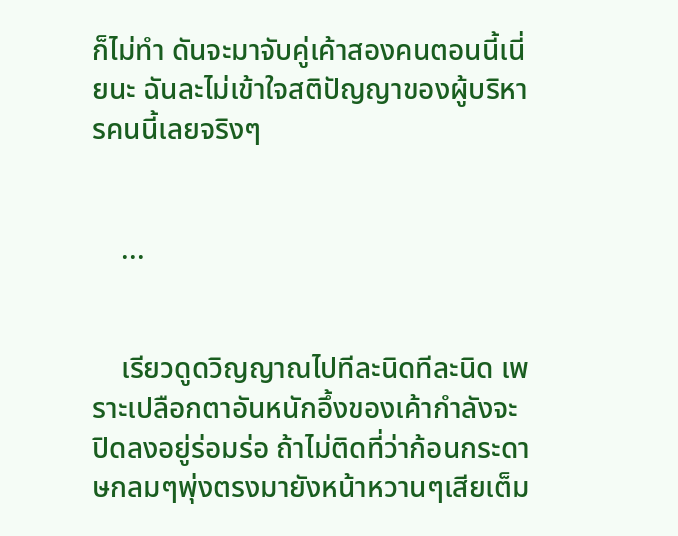ก็ไม่ทำ ดันจะมาจับคู่เค้าสองคนตอนนี้เนี่ยนะ ฉันละไม่เข้าใจสติปัญญาของผู้บริหารคนนี้เลยจริงๆ


    ...


    เรียวดูดวิญญาณไปทีละนิดทีละนิด เพราะเปลือกตาอันหนักอึ้งของเค้ากำลังจะปิดลงอยู่ร่อมร่อ ถ้าไม่ติดที่ว่าก้อนกระดาษกลมๆพุ่งตรงมายังหน้าหวานๆเสียเต็ม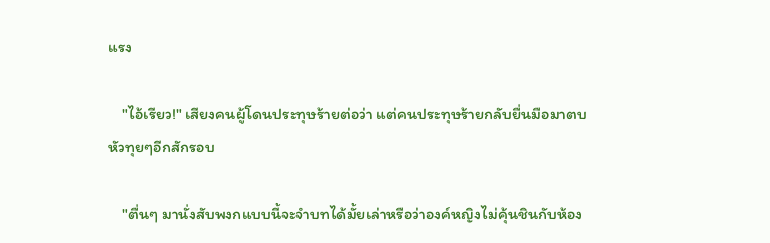แรง

    "ไอ้เรียว!" เสียงคนผู้โดนประทุษร้ายต่อว่า แต่คนประทุษร้ายกลับยื่นมือมาตบหัวทุยๆอีกสักรอบ

    "ตื่นๆ มานั่งสับพงกแบบนี้จะจำบทได้มั้ยเล่าหรือว่าองค์หญิงไม่คุ้นชินกับห้อง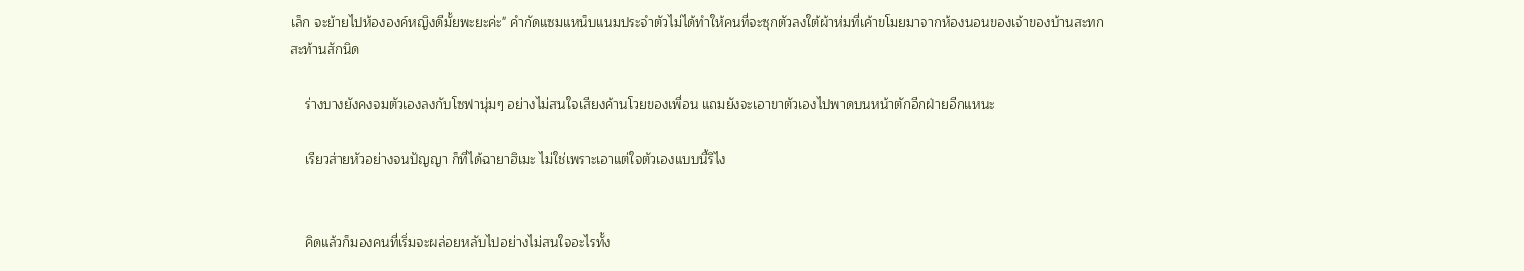เล็ก จะย้ายไปห้ององค์หญิงดีมั้ยพะยะค่ะ" คำกัดแซมแหน็บแนมประจำตัวไม่ได้ทำให้คนที่จะซุกตัวลงใต้ผ้าห่มที่เค้าขโมยมาจากห้องนอนของเจ้าของบ้านสะทกสะท้านสักนิด

    ร่างบางยังคงจมตัวเองลงกับโซฟานุ่มๆ อย่างไม่สนใจเสียงค้านโวยของเพื่อน แถมยังจะเอาขาตัวเองไปพาดบนหน้าตักอีกฝ่ายอีกแหนะ

    เรียวส่ายหัวอย่างจนปัญญา ก็ที่ได้ฉายาฮิเมะ ไม่ใช่เพราะเอาแต่ใจตัวเองแบบนี้รึไง


    คิดแล้วก็มองคนที่เริ่มจะผล่อยหลับไปอย่างไม่สนใจอะไรทั้ง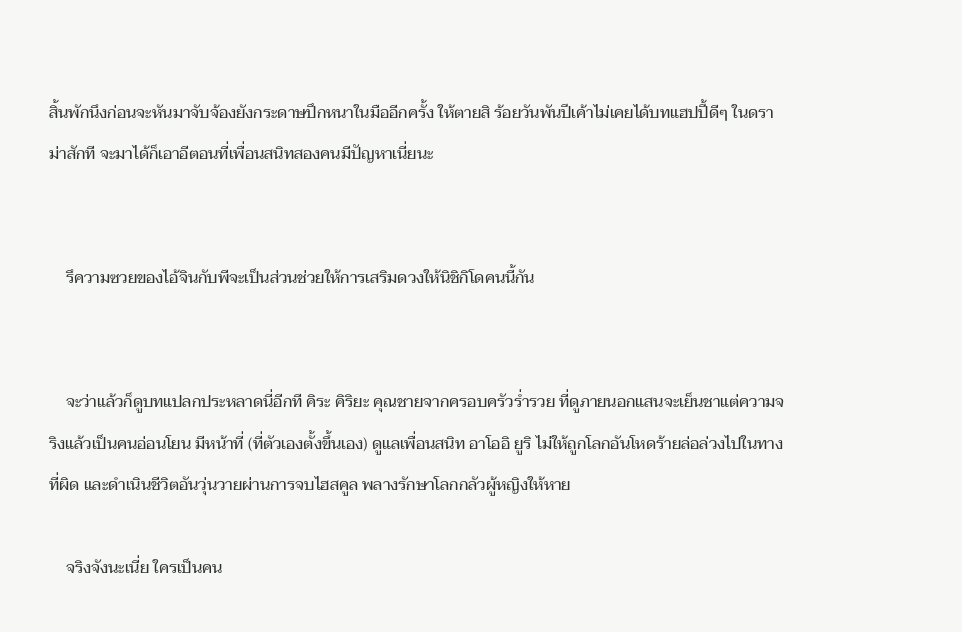สิ้นพักนึงก่อนจะหันมาจับจ้องยังกระดาษปึกหนาในมืออีกครั้ง ให้ตายสิ ร้อยวันพันปีเค้าไม่เคยได้บทแฮปปี้ดีๆ ในดราม่าสักที จะมาได้ก็เอาอีตอนที่เพื่อนสนิทสองคนมีปัญหาเนี่ยนะ


    รึความซวยของไอ้จินกับพีจะเป็นส่วนช่วยให้การเสริมดวงให้นิชิกิโดคนนี้กัน


    จะว่าแล้วก็ดูบทแปลกประหลาดนี่อีกที คิระ คิริยะ คุณชายจากครอบครัวร่ำรวย ที่ดูภายนอกแสนจะเย็นชาแต่ความจริงแล้วเป็นคนอ่อนโยน มีหน้าที่ (ที่ตัวเองตั้งขึ้นเอง) ดูแลเพื่อนสนิท อาโออิ ยูริ ไม่ให้ถูกโลกอันโหดร้ายล่อล่วงไปในทางที่ผิด และดำเนินชีวิตอันวุ่นวายผ่านการจบไฮสคูล พลางรักษาโลกกลัวผู้หญิงให้หาย

    จริงจังนะเนี่ย ใครเป็นคน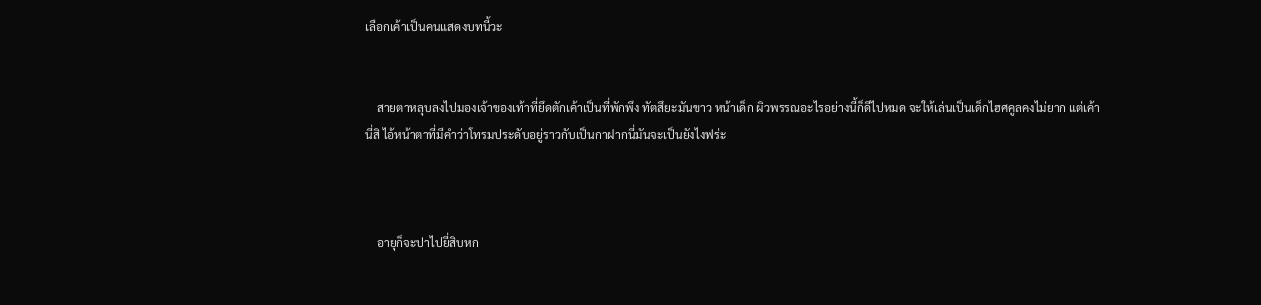เลือกเค้าเป็นคนแสดงบทนี้วะ


    สายตาหลุบลงไปมองเจ้าของเท้าที่ยึดตักเค้าเป็นที่พักพึง ทัตสึยะมันขาว หน้าเด็ก ผิวพรรณอะไรอย่างนี้ก็ดีไปหมด จะให้เล่นเป็นเด็กไฮศคูลคงไม่ยาก แต่เค้านี่สิ ไอ้หน้าตาที่มีคำว่าโทรมประดับอยู่ราวกับเป็นกาฝากนี่มันจะเป็นยังไงฟร่ะ



    อายุก็จะปาไปยี่สิบหก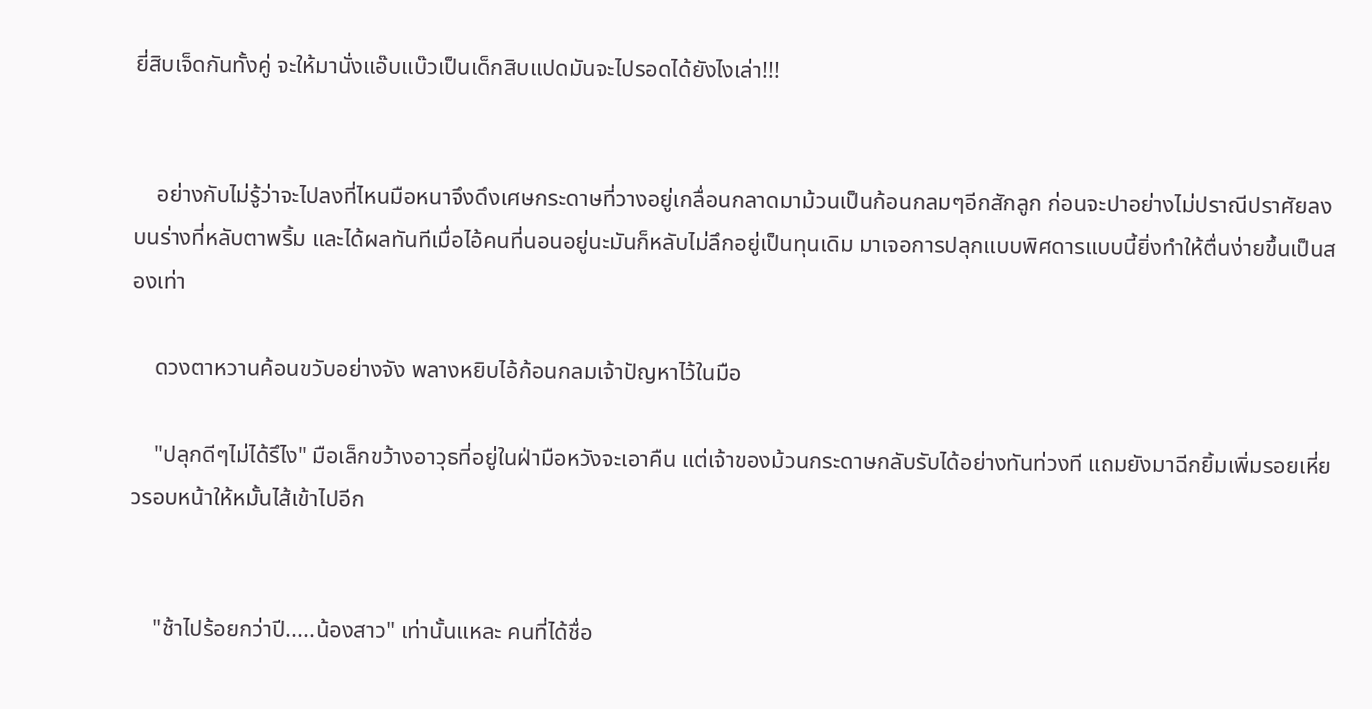ยี่สิบเจ็ดกันทั้งคู่ จะให้มานั่งแอ๊บแบ๊วเป็นเด็กสิบแปดมันจะไปรอดได้ยังไงเล่า!!!


    อย่างกับไม่รู้ว่าจะไปลงที่ไหนมือหนาจึงดึงเศษกระดาษที่วางอยู่เกลื่อนกลาดมาม้วนเป็นก้อนกลมๆอีกสักลูก ก่อนจะปาอย่างไม่ปราณีปราศัยลงบนร่างที่หลับตาพริ้ม และได้ผลทันทีเมื่อไอ้คนที่นอนอยู่นะมันก็หลับไม่ลึกอยู่เป็นทุนเดิม มาเจอการปลุกแบบพิศดารแบบนี้ยิ่งทำให้ตื่นง่ายขึ้นเป็นสองเท่า

    ดวงตาหวานค้อนขวับอย่างจัง พลางหยิบไอ้ก้อนกลมเจ้าปัญหาไว้ในมือ

    "ปลุกดีๆไม่ได้รึไง" มือเล็กขว้างอาวุธที่อยู่ในฝ่ามือหวังจะเอาคืน แต่เจ้าของม้วนกระดาษกลับรับได้อย่างทันท่วงที แถมยังมาฉีกยิ้มเพิ่มรอยเหี่ยวรอบหน้าให้หมั้นไส้เข้าไปอีก


    "ช้าไปร้อยกว่าปี.....น้องสาว" เท่านั้นแหละ คนที่ได้ชื่อ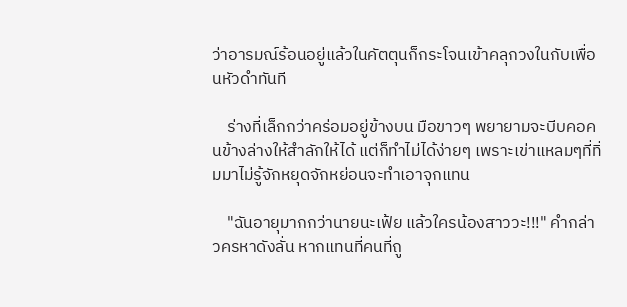ว่าอารมณ์ร้อนอยู่แล้วในคัตตุนก็กระโจนเข้าคลุกวงในกับเพื่อนหัวดำทันที

    ร่างที่เล็กกว่าคร่อมอยู่ข้างบน มือขาวๆ พยายามจะบีบคอคนข้างล่างให้สำลักให้ได้ แต่ก็ทำไม่ได้ง่ายๆ เพราะเข่าแหลมๆที่ทิ่มมาไม่รู้จักหยุดจักหย่อนจะทำเอาจุกแทน

    "ฉันอายุมากกว่านายนะเฟ้ย แล้วใครน้องสาววะ!!!" คำกล่าวครหาดังลั่น หากแทนที่คนที่ถู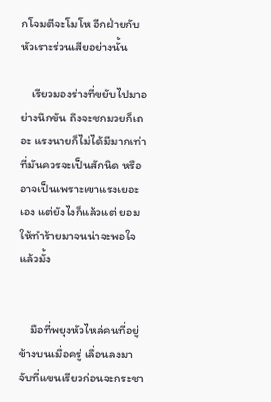กโจมตีจะโมโห อีกฝ่ายกับหัวเราะร่วนเสียอย่างนั้น

    เรียวมองร่างที่ขยับไปมาอย่างนึกขัน ถึงจะชกมวยก็เถอะ แรงนายก็ไม่ได้มีมากเท่าที่มันควรจะเป็นสักนิด หรืออาจเป็นเพราะเขาแรงเยอะเอง แต่ยังไงก็แล้วแต่ ยอมให้ทำร้ายมาจนน่าจะพอใจแล้วมั้ง


    มือที่พยุงหัวไหล่คนที่อยู่ข้างบนเมื่อครู่ เลื่อนลงมาจับที่แขนเรียวก่อนจะกระชา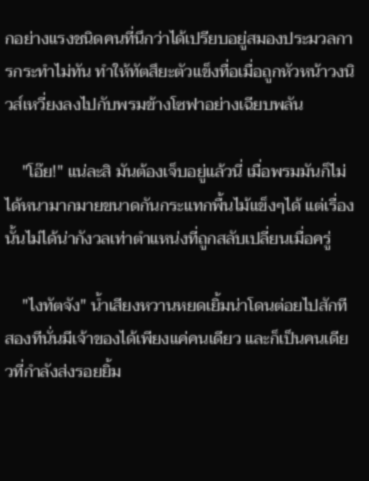กอย่างแรงชนิดคนที่นึกว่าได้เปรียบอยู่สมองประมวลการกระทำไม่ทัน ทำให้ทัตสึยะตัวแข็งทื่อเมื่อถูกหัวหน้าวงนิวส์เหวี่ยงลงไปกับพรมข้างโซฟาอย่างเฉียบพลัน

    "โอ๊ย!" แน่ละสิ มันต้องเจ็บอยู่แล้วนี่ เมื่อพรมมันก็ไม่ได้หนามากมายขนาดกันกระแทกพื้นไม้แข็งๆได้ แต่เรื่องนั้นไม่ได้น่ากังวลเท่าตำแหน่งที่ถูกสลับเปลี่ยนเมื่อครู่

    "ไงทัตจัง" น้ำเสียงหวานหยดเยิ้มน่าโดนต่อยไปสักทีสองทีนั่นมีเจ้าของได้เพียงแค่คนเดียว และก็เป็นคนเดียวที่กำลังส่งรอยยิ้ม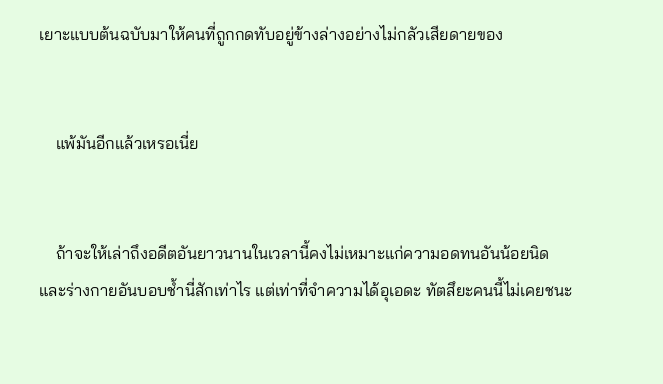เยาะแบบต้นฉบับมาให้คนที่ถูกกดทับอยู่ข้างล่างอย่างไม่กลัวเสียดายของ


    แพ้มันอีกแล้วเหรอเนี่ย


    ถ้าจะให้เล่าถึงอดีตอันยาวนานในเวลานี้คงไม่เหมาะแก่ความอดทนอันน้อยนิด และร่างกายอันบอบช้ำนี่สักเท่าไร แต่เท่าที่จำความได้อุเอดะ ทัตสึยะคนนี้ไม่เคยชนะ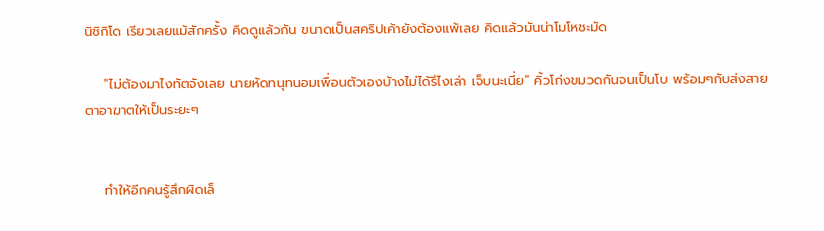นิชิกิโด เรียวเลยแม้สักครั้ง คิดดูแล้วกัน ขนาดเป็นสคริปเค้ายังต้องแพ้เลย คิดแล้วมันน่าโมโหชะมัด

    "ไม่ต้องมาไงทัตจังเลย นายหัดทนุทนอมเพื่อนตัวเองบ้างไม่ได้รึไงเล่า เจ็บนะเนี่ย" คิ้วโก่งขมวดกันจนเป็นโบ พร้อมๆกับส่งสายตาอาฆาตให้เป็นระยะๆ


    ทำให้อีกคนรู้สึกผิดเล็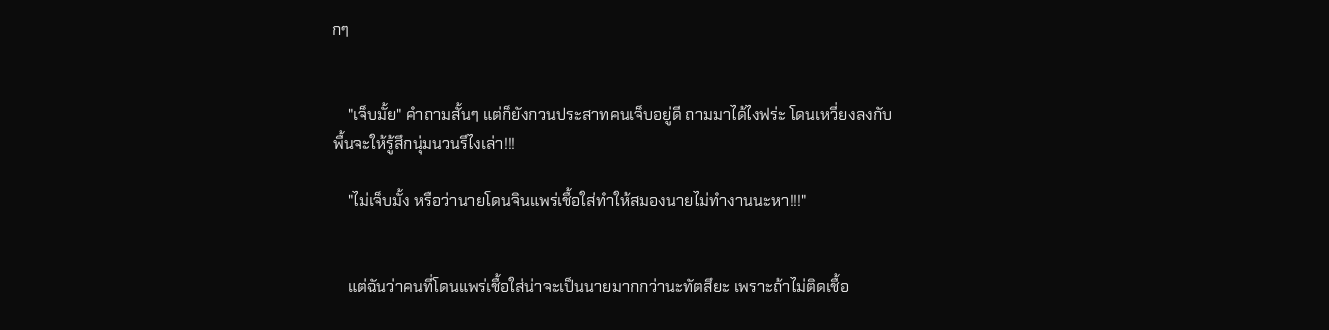กๆ


    "เจ็บมั้ย" คำถามสั้นๆ แต่ก็ยังกวนประสาทคนเจ็บอยู่ดี ถามมาได้ไงฟร่ะ โดนเหวี่ยงลงกับพื้นจะให้รู้สึกนุ่มนวนรึไงเล่า!!!

    "ไม่เจ็บมั้ง หรือว่านายโดนจินแพร่เชื้อใส่ทำให้สมองนายไม่ทำงานนะหา!!!"


    แต่ฉันว่าคนที่โดนแพร่เชื้อใส่น่าจะเป็นนายมากกว่านะทัตสึยะ เพราะถ้าไม่ติดเชื้อ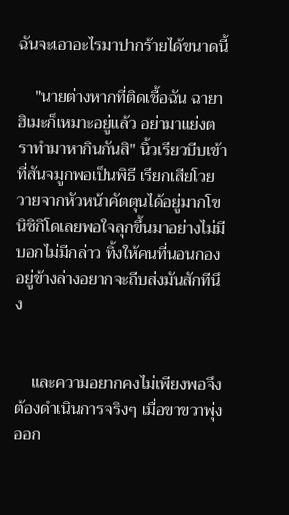ฉันจะเอาอะไรมาปากร้ายได้ขนาดนี้

    "นายต่างหากที่ติดเชื้อฉัน ฉายาฮิเมะก็เหมาะอยู่แล้ว อย่ามาแย่งตราทำมาหากินกันสิ" นิ้วเรียวบีบเข้าที่สันจมูกพอเป็นพิธี เรียกเสียโวยวายจากหัวหน้าคัตตุนได้อยู่มากโข นิชิกิโดเลยพอใจลุกขึ้นมาอย่างไม่มีบอกไม่มีกล่าว ทิ้งให้คนที่นอนกองอยู่ข้างล่างอยากจะถีบส่งมันสักทีนึง


    และความอยากคงไม่เพียงพอจึงต้องดำเนินการจริงๆ เมื่อขาขวาพุ่งออก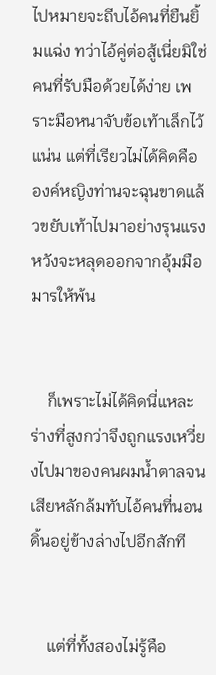ไปหมายจะถีบไอ้คนที่ยืนยิ้มแฉ่ง ทว่าไอ้คู่ต่อสู้เนี่ยมิใช่คนที่รับมือด้วยได้ง่าย เพราะมือหนาจับข้อเท้าเล็กไว้แน่น แต่ที่เรียวไม่ได้คิดคือ องค์หญิงท่านจะฉุนขาดแล้วขยับเท้าไปมาอย่างรุนแรงหวังจะหลุดออกจากอุ้มมือมารให้พ้น


    ก็เพราะไม่ได้คิดนี่แหละ ร่างที่สูงกว่าจึงถูกแรงเหวี่ยงไปมาของคนผมน้ำตาลจนเสียหลักล้มทับไอ้คนที่นอนดิ้นอยู่ข้างล่างไปอีกสักที


    แต่ที่ทั้งสองไม่รู้คือ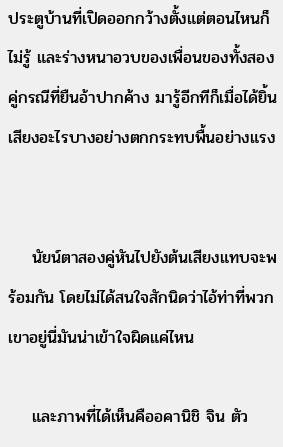ประตูบ้านที่เปิดออกกว้างตั้งแต่ตอนไหนก็ไม่รู้ และร่างหนาอวบของเพื่อนของทั้งสองคู่กรณีที่ยืนอ้าปากค้าง มารู้อีกทีก็เมื่อได้ยิ้นเสียงอะไรบางอย่างตกกระทบพื้นอย่างแรง


    นัยน์ตาสองคู่หันไปยังต้นเสียงแทบจะพร้อมกัน โดยไม่ได้สนใจสักนิดว่าไอ้ท่าที่พวกเขาอยู่นี่มันน่าเข้าใจผิดแค่ไหน

    และภาพที่ได้เห็นคืออคานิชิ จิน ตัว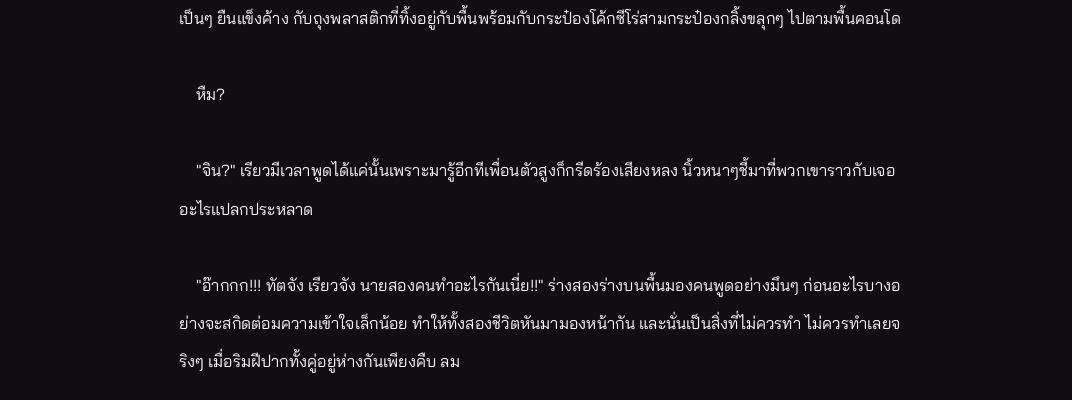เป็นๆ ยืนแข็งค้าง กับถุงพลาสติกที่ทิ้งอยู่กับพื้นพร้อมกับกระป๋องโค้กซีโร่สามกระป๋องกลิ้งขลุกๆ ไปตามพื้นคอนโด

    หืม?

    "จิน?" เรียวมีเวลาพูดได้แค่นั้นเพราะมารู้อีกทีเพื่อนตัวสูงก็กรีดร้องเสียงหลง นิ้วหนาๆชี้มาที่พวกเขาราวกับเจออะไรแปลกประหลาด

    "อ๊ากกก!!! ทัตจัง เรียวจัง นายสองคนทำอะไรกันเนี่ย!!" ร่างสองร่างบนพื้นมองคนพูดอย่างมึนๆ ก่อนอะไรบางอย่างจะสกิดต่อมความเข้าใจเล็กน้อย ทำให้ทั้งสองชีวิตหันมามองหน้ากัน และนั่นเป็นสิ่งที่ไม่ควรทำ ไม่ควรทำเลยจริงๆ เมื่อริมฝีปากทั้งคู่อยู่ห่างกันเพียงคืบ ลม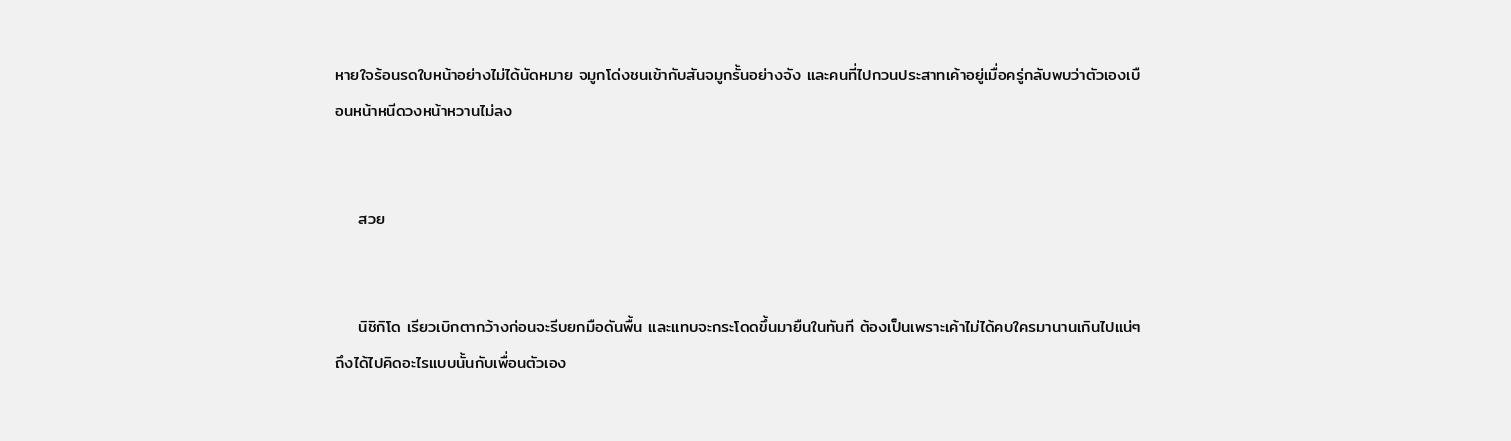หายใจร้อนรดใบหน้าอย่างไม่ได้นัดหมาย จมูกโด่งชนเข้ากับสันจมูกรั้นอย่างจัง และคนที่ไปกวนประสาทเค้าอยู่เมื่อครู่กลับพบว่าตัวเองเบือนหน้าหนีดวงหน้าหวานไม่ลง


    สวย


    นิชิกิโด เรียวเบิกตากว้างก่อนจะรีบยกมือดันพื้น และแทบจะกระโดดขึ้นมายืนในทันที ต้องเป็นเพราะเค้าไม่ได้คบใครมานานเกินไปแน่ๆ ถึงได้ไปคิดอะไรแบบนั้นกับเพื่อนตัวเอง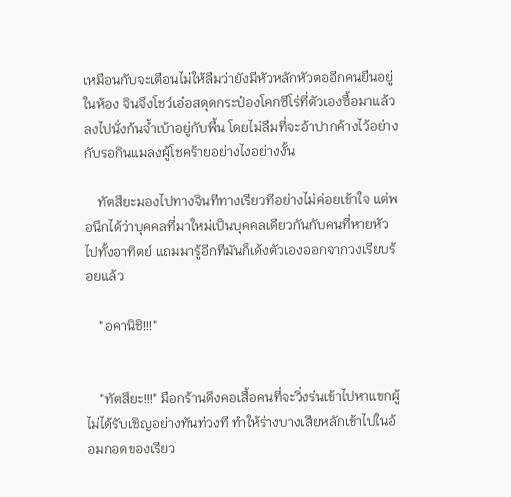เหมือนกับจะเตือนไม่ให้ลืมว่ายังมีหัวหลักหัวตออีกคนยืนอยู่ในห้อง จินจึงโชว์เอ๋อสดุดกระป๋องโคกซีโร่ที่ตัวเองซื้อมาแล้วลงไปนั่งก้นจ้ำเบ้าอยู่กับพื้น โดยไม่ลืมที่จะอ้าปากค้างไว้อย่างกับรอกินแมลงผู้โชคร้ายอย่างไงอย่างงั้น

    ทัตสึยะมองไปทางจินทีทางเรียวทีอย่างไม่ค่อยเข้าใจ แต่พอนึกได้ว่าบุคคลที่มาใหม่เป็นบุคคลเดียวกันกับคนที่หายหัวไปทั้งอาทิตย์ แถมมารู้อีกทีมันก็เด้งตัวเองออกจากวงเรียบร้อยแล้ว

    "อคานิชิ!!!"


    "ทัตสึยะ!!!" มือกร้านดึงคอเสื้อคนที่จะวิ่งร่นเข้าไปหาแขกผู้ไม่ได้รับเชิญอย่างทันท่วงที ทำให้ร่างบางเสียหลักเข้าไปในอ้อมกอดของเรียว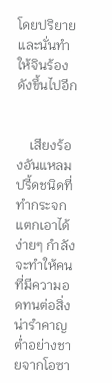โดยปริยาย และนั่นทำให้จินร้องดังขึ้นไปอีก


    เสียงร้องอันแหลมปรี้ดชนิดที่ทำกระจกแตกเอาได้ง่ายๆ กำลังจะทำให้คนที่มีความอดทนต่อสิ่งน่ารำคาญต่ำอย่างชายจากโอซา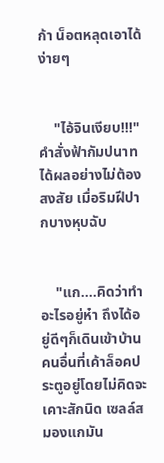ก้า น็อตหลุดเอาได้ง่ายๆ


    "ไอ้จินเงียบ!!!" คำสั่งฟ้ากัมปนาทได้ผลอย่างไม่ต้องสงสัย เมื่อริมฝีปากบางหุบฉับ


    "แก....คิดว่าทำอะไรอยู่ห๋า ถึงได้อยู่ดีๆก็เดินเข้าบ้านคนอื่นที่เค้าล็อคประตูอยู่โดยไม่คิดจะเคาะสักนิด เซลล์สมองแกมัน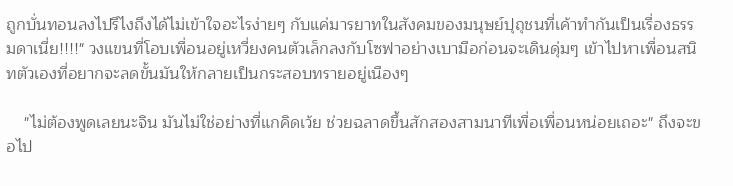ถูกบั่นทอนลงไปรึไงถึงได้ไม่เข้าใจอะไรง่ายๆ กับแค่มารยาทในสังคมของมนุษย์ปุถุชนที่เค้าทำกันเป็นเรื่องธรรมดาเนี่ย!!!!" วงแขนที่โอบเพื่อนอยู่เหวี่ยงคนตัวเล็กลงกับโซฟาอย่างเบามือก่อนจะเดินดุ่มๆ เข้าไปหาเพื่อนสนิทตัวเองที่อยากจะลดขั้นมันให้กลายเป็นกระสอบทรายอยู่เนืองๆ

    "ไม่ต้องพูดเลยนะจิน มันไม่ใช่อย่างที่แกคิดเว้ย ช่วยฉลาดขึ้นสักสองสามนาทีเพื่อเพื่อนหน่อยเถอะ" ถึงจะขอไป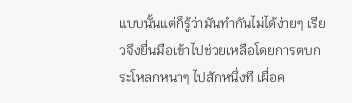แบบนั้นแต่ก็รู้ว่ามันทำกันไม่ได้ง่ายๆ เรียวจึงยื่นมือเข้าไปช่วยเหลือโดยการตบกระโหลกหนาๆ ไปสักหนึ่งที เผื่อค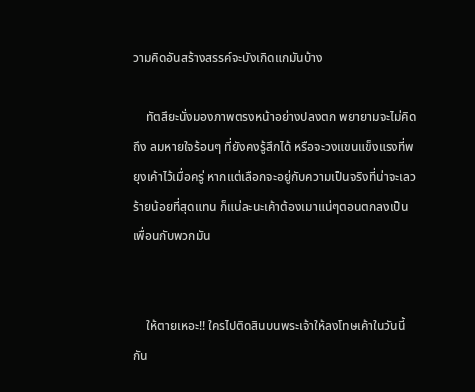วามคิดอันสร้างสรรค์จะบังเกิดแกมันบ้าง

    ทัตสึยะนั่งมองภาพตรงหน้าอย่างปลงตก พยายามจะไม่คิดถึง ลมหายใจร้อนๆ ที่ยังคงรู้สึกได้ หรือจะวงแขนแข็งแรงที่พยุงเค้าไว้เมื่อครู่ หากแต่เลือกจะอยู่กับความเป็นจริงที่น่าจะเลวร้ายน้อยที่สุดแทน ก็แน่ละนะเค้าต้องเมาแน่ๆตอนตกลงเป็นเพื่อนกับพวกมัน


    ให้ตายเหอะ!! ใครไปติดสินบนพระเจ้าให้ลงโทษเค้าในวันนี้กัน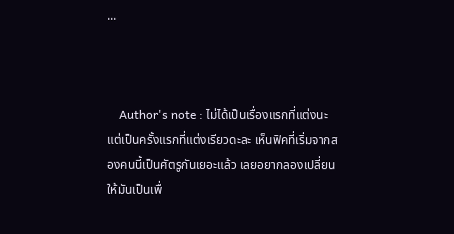...



    Author's note : ไม่ได้เป็นเรื่องแรกที่แต่งนะ แต่เป็นครั้งแรกที่แต่งเรียวดะละ เห็นฟิคที่เริ่มจากสองคนนี้เป็นศัตรูกันเยอะแล้ว เลยอยากลองเปลี่ยนให้มันเป็นเพื่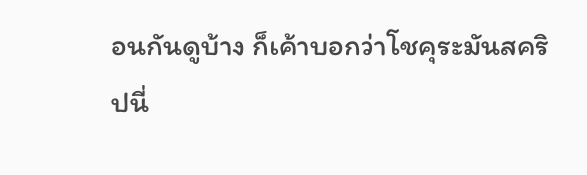อนกันดูบ้าง ก็เค้าบอกว่าโชคุระมันสคริปนี่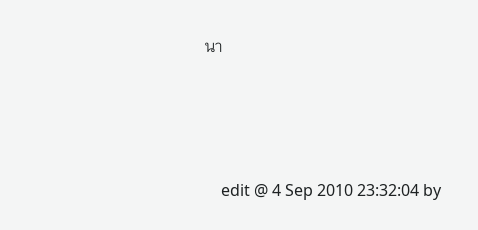นา







    edit @ 4 Sep 2010 23:32:04 by